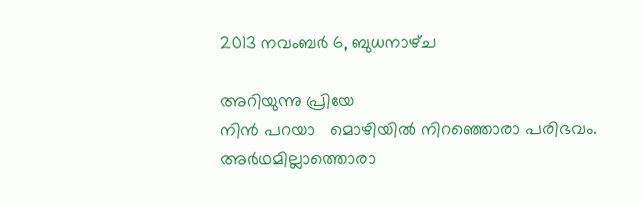2013 നവംബർ 6, ബുധനാഴ്‌ച

അറിയുന്നു പ്രിയേ
നിൻ പറയാ   മൊഴിയിൽ നിറഞ്ഞൊരാ പരിഭവം.
അർഥമില്ലാത്തൊരാ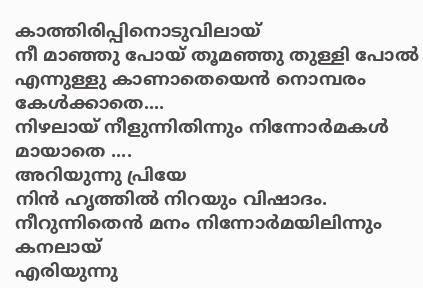കാത്തിരിപ്പിനൊടുവിലായ്
നീ മാഞ്ഞു പോയ് തൂമഞ്ഞു തുള്ളി പോൽ
എന്നുള്ളു കാണാതെയെൻ നൊമ്പരം കേൾക്കാതെ....
നിഴലായ് നീളുന്നിതിന്നും നിന്നോർമകൾ മായാതെ ....
അറിയുന്നു പ്രിയേ
നിൻ ഹൃത്തിൽ നിറയും വിഷാദം.
നീറുന്നിതെൻ മനം നിന്നോർമയിലിന്നും കനലായ്
എരിയുന്നു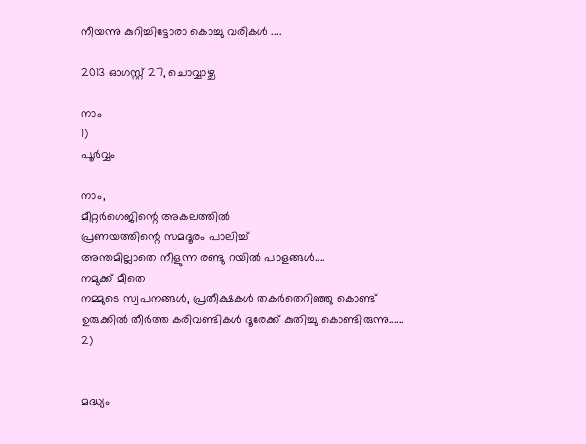നീയന്നു കുറിച്ചിട്ടോരാ കൊച്ചു വരികൾ ....

2013 ഓഗസ്റ്റ് 27, ചൊവ്വാഴ്ച

നാം
1)
പൂർവ്വം

നാം,
മീറ്റർഗെജിന്റെ അകലത്തിൽ
പ്രണയത്തിന്റെ സമദൂരം പാലിച്ച്
അന്തമില്ലാതെ നീളുന്ന രണ്ടു റയിൽ പാളങ്ങൾ....
നമുക്ക് മീതെ
നമ്മുടെ സ്വപനങ്ങൾ, പ്രതീക്ഷകൾ തകർതെറിഞ്ഞു കൊണ്ട്
ഉരുക്കിൽ തീർത്ത കരിവണ്ടികൾ ദൂരേക്ക്‌ കുതിച്ചു കൊണ്ടിരുന്നു......
2)


മദ്ധ്യം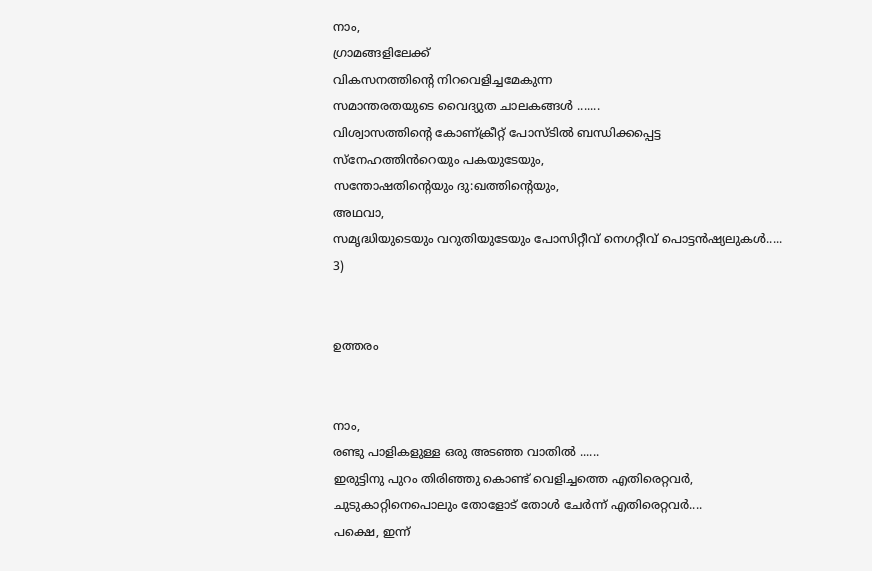നാം,
ഗ്രാമങ്ങളിലേക്ക്
വികസനത്തിന്റെ നിറവെളിച്ചമേകുന്ന
സമാന്തരതയുടെ വൈദ്യുത ചാലകങ്ങൾ .......
വിശ്വാസത്തിന്റെ കോണ്ക്രീറ്റ് പോസ്ടിൽ ബന്ധിക്കപ്പെട്ട
സ്നേഹത്തിൻറെയും പകയുടേയും,
സന്തോഷതിന്റെയും ദു:ഖത്തിന്റെയും,
അഥവാ,
സമൃദ്ധിയുടെയും വറുതിയുടേയും പോസിറ്റീവ് നെഗറ്റീവ് പൊട്ടൻഷ്യലുകൾ.....
3)


ഉത്തരം


നാം,
രണ്ടു പാളികളുള്ള ഒരു അടഞ്ഞ വാതിൽ ......
ഇരുട്ടിനു പുറം തിരിഞ്ഞു കൊണ്ട് വെളിച്ചത്തെ എതിരെറ്റവർ,
ചുടുകാറ്റിനെപൊലും തോളോട് തോൾ ചേർന്ന് എതിരെറ്റവർ....
പക്ഷെ, ഇന്ന്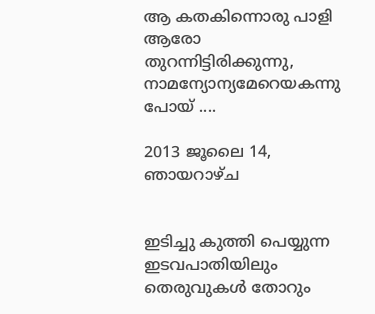ആ കതകിന്നൊരു പാളി ആരോ തുറന്നിട്ടിരിക്കുന്നു,
നാമന്യോന്യമേറെയകന്നു പോയ്‌ ....

2013 ജൂലൈ 14, ഞായറാഴ്‌ച


ഇടിച്ചു കുത്തി പെയ്യുന്ന ഇടവപാതിയിലും
തെരുവുകൾ തോറും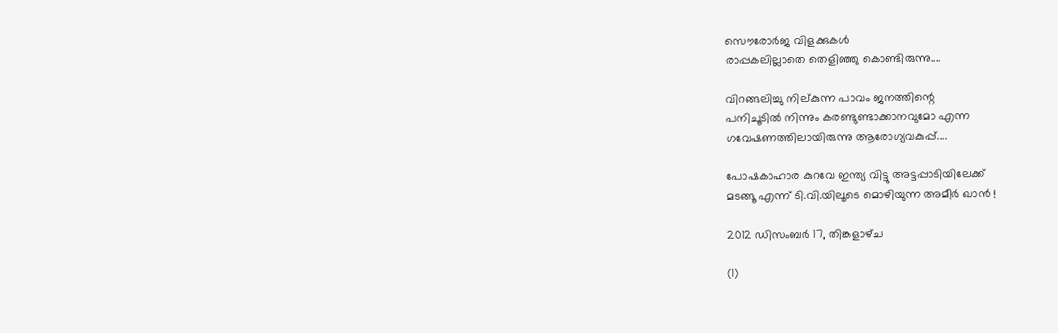സൌരോർജ വിളക്കുകൾ
രാപ്പകലില്ലാതെ തെളിഞ്ഞു കൊണ്ടിരുന്നു....

വിറങ്ങലിച്ചു നില്കുന്ന പാവം ജനത്തിന്റെ
പനിചൂടിൽ നിന്നും കരണ്ടുണ്ടാക്കാനവുമോ എന്ന
ഗവേഷണത്തിലായിരുന്നു ആരോഗ്യവകുപ്പ്....

പോഷകാഹാര കുറവേ ഇന്ത്യ വിട്ടു അട്ടപ്പാടിയിലേക്ക്
മടങ്ങൂ എന്ന് ടി.വി.യിലൂടെ മൊഴിയുന്ന അമീർ ഖാൻ !

2012 ഡിസംബർ 17, തിങ്കളാഴ്‌ച

(1)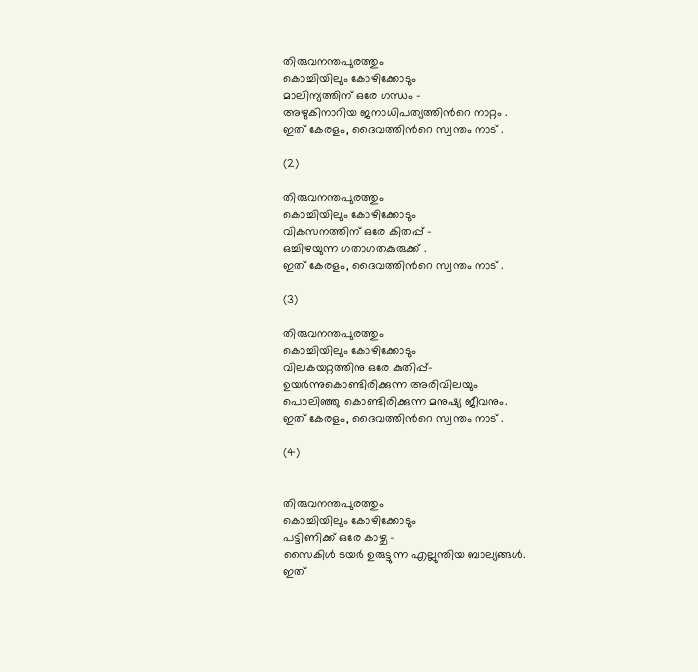തിരുവനന്തപുരത്തും
കൊച്ചിയിലും കോഴിക്കോടും
മാലിന്യത്തിന് ഒരേ ഗന്ധം -
അഴുകിനാറിയ ജനാധിപത്യത്തിന്‍റെ നാറ്റം .
ഇത് കേരളം, ദൈവത്തിന്‍റെ സ്വന്തം നാട് .

(2)

തിരുവനന്തപുരത്തും
കൊച്ചിയിലും കോഴിക്കോടും
വികസനത്തിന്‌ ഒരേ കിതപ്പ് -
ഒച്ചിഴയുന്ന ഗതാഗതകുരുക്ക് .
ഇത് കേരളം, ദൈവത്തിന്‍റെ സ്വന്തം നാട് .

(3)

തിരുവനന്തപുരത്തും
കൊച്ചിയിലും കോഴിക്കോടും
വിലകയറ്റത്തിനു ഒരേ കുതിപ്പ്-
ഉയര്‍ന്നുകൊണ്ടിരിക്കുന്ന അരിവിലയും
പൊലിഞ്ഞു കൊണ്ടിരിക്കുന്ന മനുഷ്യ ജീവനും.
ഇത് കേരളം, ദൈവത്തിന്‍റെ സ്വന്തം നാട് .

(4)


തിരുവനന്തപുരത്തും
കൊച്ചിയിലും കോഴിക്കോടും
പട്ടിണിക്ക് ഒരേ കാഴ്ച -
സൈകിള്‍ ടയര്‍ ഉരുട്ടുന്ന എല്ലുന്തിയ ബാല്യങ്ങള്‍.
ഇത്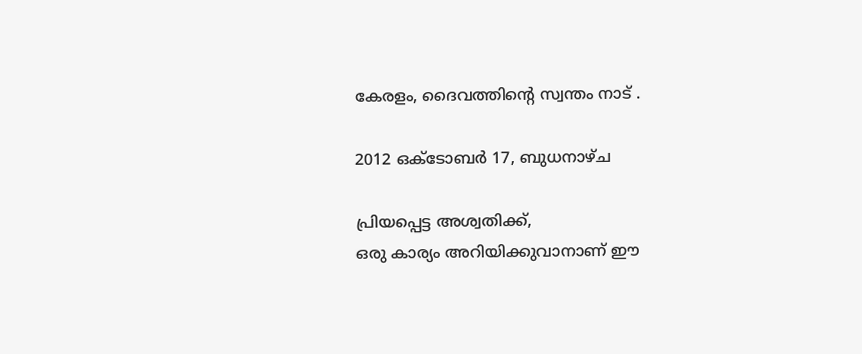കേരളം, ദൈവത്തിന്‍റെ സ്വന്തം നാട് .

2012 ഒക്‌ടോബർ 17, ബുധനാഴ്‌ച

പ്രിയപ്പെട്ട അശ്വതിക്ക്,
ഒരു കാര്യം അറിയിക്കുവാനാണ് ഈ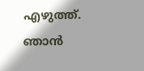എഴുത്ത്. ഞാന്‍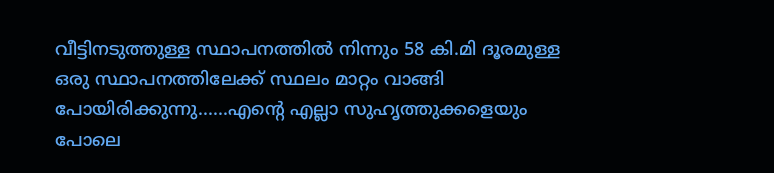വീട്ടിനടുത്തുള്ള സ്ഥാപനത്തില്‍ നിന്നും 58 കി.മി ദൂരമുള്ള ഒരു സ്ഥാപനത്തിലേക്ക് സ്ഥലം മാറ്റം വാങ്ങി പോയിരിക്കുന്നു......എന്‍റെ എല്ലാ സുഹൃത്തുക്കളെയും പോലെ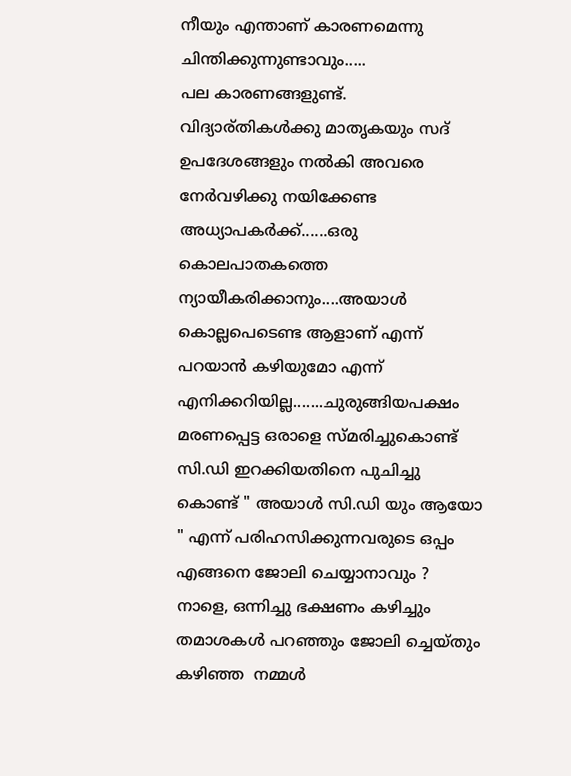നീയും എന്താണ് കാരണമെന്നു ചിന്തിക്കുന്നുണ്ടാവും.....
പല കാരണങ്ങളുണ്ട്. വിദ്യാര്തികള്‍ക്കു മാതൃകയും സദ്‌ ഉപദേശങ്ങളും നല്‍കി അവരെ നേര്‍വഴിക്കു നയിക്കേണ്ട അധ്യാപകര്‍ക്ക്......ഒരു കൊലപാതകത്തെ ന്യായീകരിക്കാനും....അയാള്‍ കൊല്ലപെടെണ്ട ആളാണ് എന്ന് പറയാന്‍ കഴിയുമോ എന്ന് എനിക്കറിയില്ല.......ചുരുങ്ങിയപക്ഷം മരണപ്പെട്ട ഒരാളെ സ്മരിച്ചുകൊണ്ട് സി.ഡി ഇറക്കിയതിനെ പുചിച്ചു കൊണ്ട് " അയാള്‍ സി.ഡി യും ആയോ " എന്ന് പരിഹസിക്കുന്നവരുടെ ഒപ്പം എങ്ങനെ ജോലി ചെയ്യാനാവും ?
നാളെ, ഒന്നിച്ചു ഭക്ഷണം കഴിച്ചും തമാശകള്‍ പറഞ്ഞും ജോലി ച്ചെയ്തും കഴിഞ്ഞ  നമ്മള്‍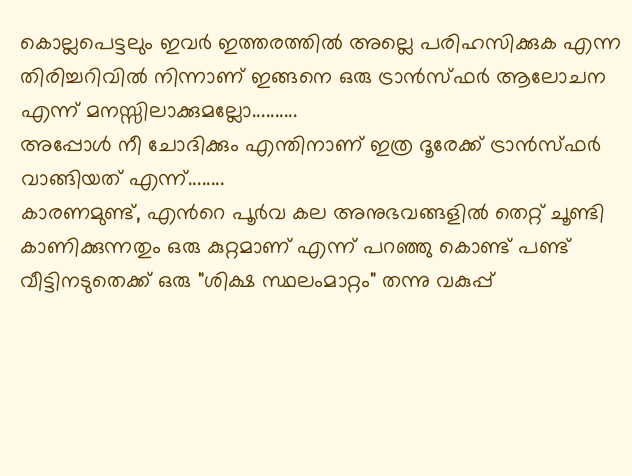കൊല്ലപെട്ടലും ഇവര്‍ ഇത്തരത്തില്‍ അല്ലെ പരിഹസിക്കുക എന്ന തിരിച്ചറിവില്‍ നിന്നാണ് ഇങ്ങനെ ഒരു ട്രാന്‍സ്ഫര്‍ ആലോചന എന്ന് മനസ്സിലാക്കുമല്ലോ..........
അപ്പോള്‍ നീ ചോദിക്കും എന്തിനാണ് ഇത്ര ദൂരേക്ക്‌ ട്രാന്‍സ്ഫര്‍ വാങ്ങിയത് എന്ന്........
കാരണമുണ്ട്, എന്‍റെ പൂര്‍വ കല അനുഭവങ്ങളില്‍ തെറ്റ് ചൂണ്ടി കാണിക്കുന്നതും ഒരു കുറ്റമാണ് എന്ന് പറഞ്ഞു കൊണ്ട് പണ്ട് വീട്ടിനടുതെക്ക് ഒരു "ശിക്ഷ സ്ഥലംമാറ്റം" തന്നു വകുപ്പ്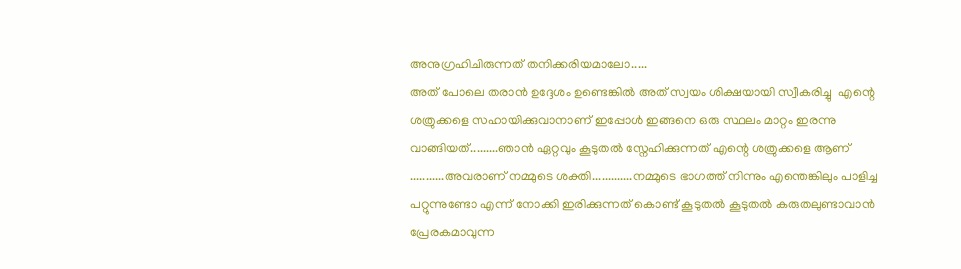അനുഗ്രഹിചിരുന്നത് തനിക്കരിയമാലോ.....
അത് പോലെ തരാന്‍ ഉദ്ദേശം ഉണ്ടെങ്കില്‍ അത് സ്വയം ശിക്ഷയായി സ്വീകരിച്ചു  എന്റെ ശത്രുക്കളെ സഹായിക്കുവാനാണ് ഇപ്പോള്‍ ഇങ്ങനെ ഒരു സ്ഥലം മാറ്റം ഇരന്നു വാങ്ങിയത്.........ഞാന്‍ ഏറ്റവും കൂടുതല്‍ സ്നേഹിക്കുന്നത് എന്റെ ശത്രുക്കളെ ആണ് ...........അവരാണ് നമ്മുടെ ശക്തി.............നമ്മുടെ ഭാഗത്ത്‌ നിന്നും എന്തെങ്കിലും പാളിച്ച പറ്റുന്നുണ്ടോ എന്ന് നോക്കി ഇരിക്കുന്നത് കൊണ്ട് കൂടുതല്‍ കൂടുതല്‍ കരുതലുണ്ടാവാന്‍ പ്രേരകമാവുന്ന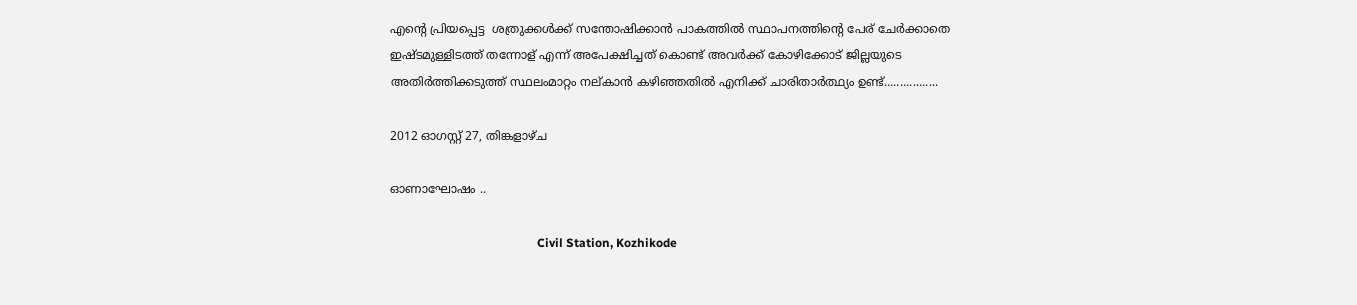എന്റെ പ്രിയപ്പെട്ട  ശത്രുക്കള്‍ക്ക് സന്തോഷിക്കാന്‍ പാകത്തില്‍ സ്ഥാപനത്തിന്റെ പേര് ചേര്‍ക്കാതെ ഇഷ്ടമുള്ളിടത്ത് തന്നോള് എന്ന് അപേക്ഷിച്ചത് കൊണ്ട് അവര്‍ക്ക് കോഴിക്കോട് ജില്ലയുടെ അതിര്‍ത്തിക്കടുത്ത് സ്ഥലംമാറ്റം നല്കാന്‍ കഴിഞ്ഞതില്‍ എനിക്ക് ചാരിതാര്‍ത്ഥ്യം ഉണ്ട്.................

2012 ഓഗസ്റ്റ് 27, തിങ്കളാഴ്‌ച

ഓണാഘോഷം ..

                                                 Civil Station, Kozhikode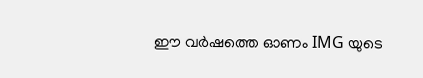ഈ വര്‍ഷത്തെ ഓണം IMG യുടെ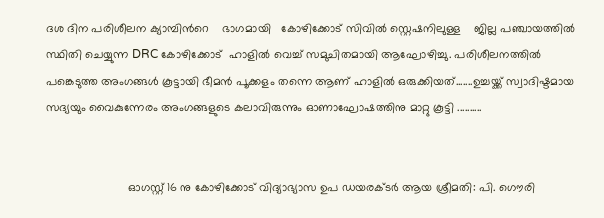ദശ ദിന പരിശീലന ക്യാമ്പിന്‍റെ    ഭാഗമായി   കോഴിക്കോട് സിവില്‍ സ്റ്റെഷനിലുള്ള    ജില്ല പഞ്ചായത്തില്‍ സ്ഥിതി ചെയ്യുന്ന DRC കോഴിക്കോട്  ഹാളില്‍ വെച്ച് സമുചിതമായി ആഘോഴിച്ചു. പരിശീലനത്തില്‍ പങ്കെടുത്ത അംഗങ്ങള്‍ കൂട്ടായി ഭീമന്‍ പൂക്കളം തന്നെ ആണ് ഹാളില്‍ ഒരുക്കിയത്.......ഉച്ചയ്ക്ക് സ്വാദിഷ്ടമായ സദ്യയും വൈകുന്നേരം അംഗങ്ങളുടെ കലാവിരുന്നും ഓണാഘോഷത്തിനു മാറ്റു കൂട്ടി ..........


                         ഓഗസ്റ്റ്‌ 16 നു കോഴിക്കോട് വിദ്യാഭ്യാസ ഉപ ഡയരക്ടര്‍ ആയ ശ്രീമതി: പി. ഗൌരി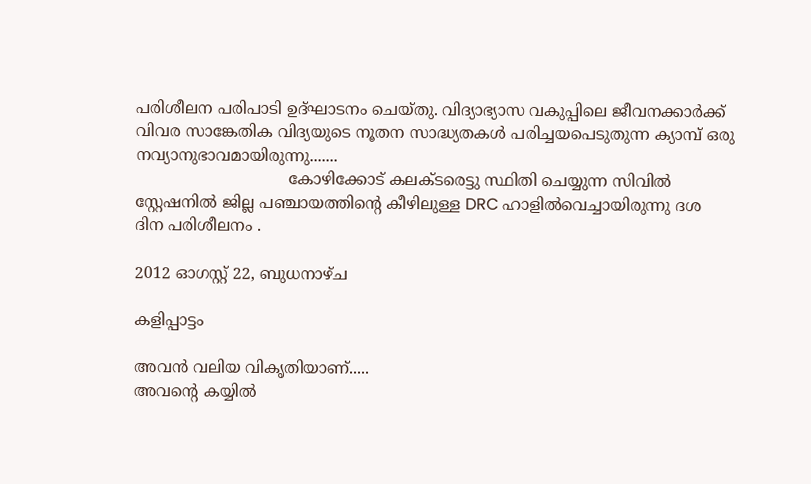പരിശീലന പരിപാടി ഉദ്ഘാടനം ചെയ്തു. വിദ്യാഭ്യാസ വകുപ്പിലെ ജീവനക്കാര്‍ക്ക് വിവര സാങ്കേതിക വിദ്യയുടെ നൂതന സാദ്ധ്യതകള്‍ പരിച്ചയപെടുതുന്ന ക്യാമ്പ് ഒരു നവ്യാനുഭാവമായിരുന്നു.......
                               കോഴിക്കോട് കലക്ടരെട്ടു സ്ഥിതി ചെയ്യുന്ന സിവില്‍ സ്റ്റേഷനില്‍ ജില്ല പഞ്ചായത്തിന്‍റെ കീഴിലുള്ള DRC ഹാളില്‍വെച്ചായിരുന്നു ദശ ദിന പരിശീലനം .

2012 ഓഗസ്റ്റ് 22, ബുധനാഴ്‌ച

കളിപ്പാട്ടം

അവന്‍ വലിയ വികൃതിയാണ്.....
അവന്‍റെ കയ്യില്‍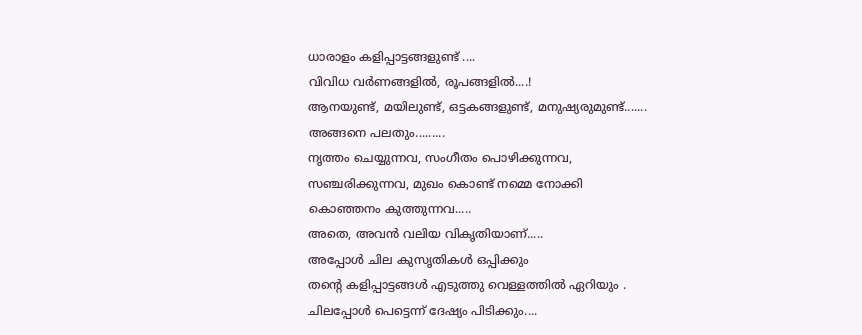ധാരാളം കളിപ്പാട്ടങ്ങളുണ്ട് ....
വിവിധ വര്‍ണങ്ങളില്‍, രൂപങ്ങളില്‍....!
ആനയുണ്ട്, മയിലുണ്ട്, ഒട്ടകങ്ങളുണ്ട്, മനുഷ്യരുമുണ്ട്.......
അങ്ങനെ പലതും.........
നൃത്തം ചെയ്യുന്നവ, സംഗീതം പൊഴിക്കുന്നവ,
സഞ്ചരിക്കുന്നവ, മുഖം കൊണ്ട് നമ്മെ നോക്കി
കൊഞ്ഞനം കുത്തുന്നവ.....
അതെ, അവന്‍ വലിയ വികൃതിയാണ്.....
അപ്പോള്‍ ചില കുസൃതികള്‍ ഒപ്പിക്കും
തന്‍റെ കളിപ്പാട്ടങ്ങള്‍ എടുത്തു വെള്ളത്തില്‍ ഏറിയും .
ചിലപ്പോള്‍ പെട്ടെന്ന് ദേഷ്യം പിടിക്കും....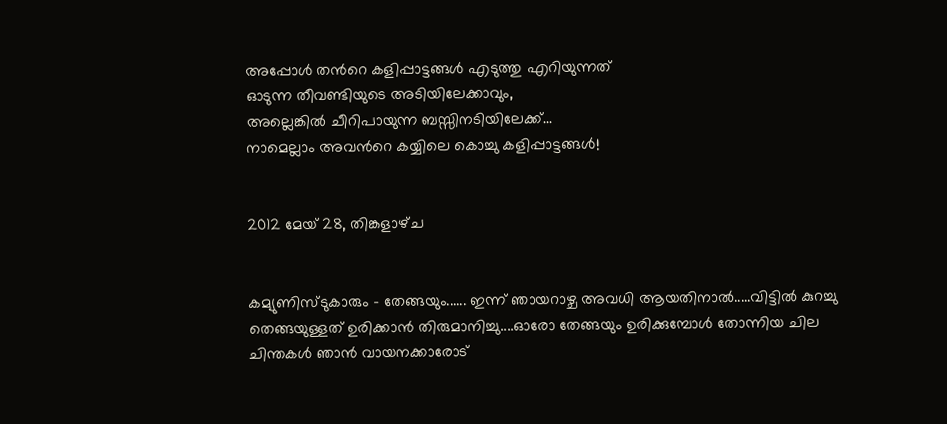അപ്പോള്‍ തന്‍റെ കളിപ്പാട്ടങ്ങള്‍ എടുത്തു എറിയുന്നത്
ഓടുന്ന തീവണ്ടിയുടെ അടിയിലേക്കാവും,
അല്ലെങ്കില്‍ ചീറിപായുന്ന ബസ്സിനടിയിലേക്ക്...
നാമെല്ലാം അവന്‍റെ കയ്യിലെ കൊച്ചു കളിപ്പാട്ടങ്ങള്‍!


2012 മേയ് 28, തിങ്കളാഴ്‌ച


കമ്യുണിസ്ടുകാരും - തേങ്ങയും...... ഇന്ന് ഞായറാഴ്ച അവധി ആയതിനാല്‍.....വിട്ടില്‍ കുറച്ചു തെങ്ങയുള്ളത് ഉരിക്കാന്‍ തിരുമാനിച്ചു....ഓരോ തേങ്ങയും ഉരിക്കുമ്പോള്‍ തോന്നിയ ചില ചിന്തകള്‍ ഞാന്‍ വായനക്കാരോട്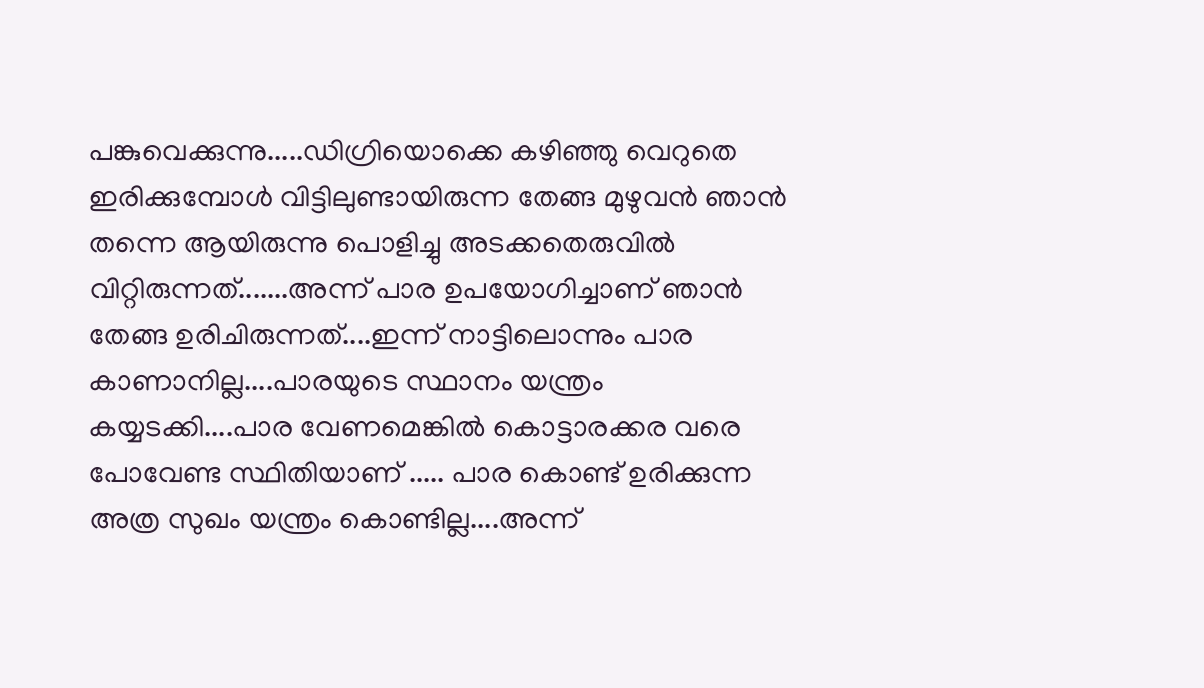പങ്കുവെക്കുന്നു.....ഡിഗ്രിയൊക്കെ കഴിഞ്ഞു വെറുതെ ഇരിക്കുമ്പോള്‍ വിട്ടിലുണ്ടായിരുന്ന തേങ്ങ മുഴുവന്‍ ഞാന്‍ തന്നെ ആയിരുന്നു പൊളിച്ചു അടക്കതെരുവില്‍ വിറ്റിരുന്നത്‌.......അന്ന് പാര ഉപയോഗിച്ചാണ്‌ ഞാന്‍ തേങ്ങ ഉരിചിരുന്നത്....ഇന്ന് നാട്ടിലൊന്നും പാര കാണാനില്ല....പാരയുടെ സ്ഥാനം യന്ത്രം കയ്യടക്കി....പാര വേണമെങ്കില്‍ കൊട്ടാരക്കര വരെ പോവേണ്ട സ്ഥിതിയാണ് ..... പാര കൊണ്ട് ഉരിക്കുന്ന അത്ര സുഖം യന്ത്രം കൊണ്ടില്ല....അന്ന്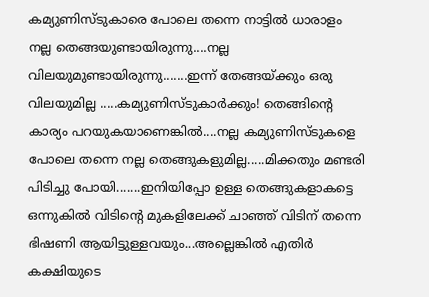കമ്യുണിസ്ടുകാരെ പോലെ തന്നെ നാട്ടില്‍ ധാരാളം നല്ല തെങ്ങയുണ്ടായിരുന്നു....നല്ല വിലയുമുണ്ടായിരുന്നു.......ഇന്ന് തേങ്ങയ്ക്കും ഒരു വിലയുമില്ല .....കമ്യുണിസ്ടുകാര്‍ക്കും! തെങ്ങിന്റെ കാര്യം പറയുകയാണെങ്കില്‍....നല്ല കമ്യുണിസ്ടുകളെ പോലെ തന്നെ നല്ല തെങ്ങുകളുമില്ല.....മിക്കതും മണ്ടരി പിടിച്ചു പോയി.......ഇനിയിപ്പോ ഉള്ള തെങ്ങുകളാകട്ടെ ഒന്നുകില്‍ വിടിന്റെ മുകളിലേക്ക് ചാഞ്ഞ്‌ വിടിന് തന്നെ ഭിഷണി ആയിട്ടുള്ളവയും...അല്ലെങ്കില്‍ എതിര്‍ കക്ഷിയുടെ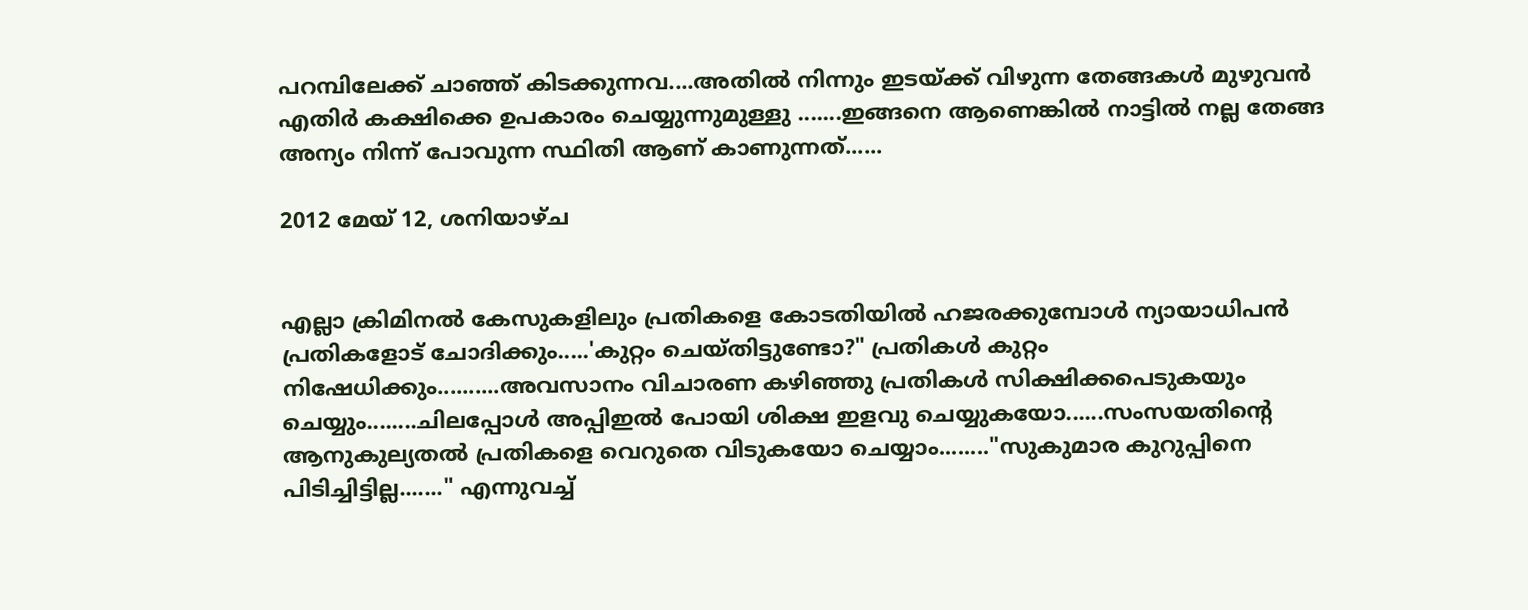പറമ്പിലേക്ക് ചാഞ്ഞ്‌ കിടക്കുന്നവ....അതില്‍ നിന്നും ഇടയ്ക്ക് വിഴുന്ന തേങ്ങകള്‍ മുഴുവന്‍ എതിര്‍ കക്ഷിക്കെ ഉപകാരം ചെയ്യുന്നുമുള്ളു .......ഇങ്ങനെ ആണെങ്കില്‍ നാട്ടില്‍ നല്ല തേങ്ങ അന്യം നിന്ന് പോവുന്ന സ്ഥിതി ആണ് കാണുന്നത്......

2012 മേയ് 12, ശനിയാഴ്‌ച


എല്ലാ ക്രിമിനല്‍ കേസുകളിലും പ്രതികളെ കോടതിയില്‍ ഹജരക്കുമ്പോള്‍ ന്യായാധിപന്‍ പ്രതികളോട് ചോദിക്കും.....'കുറ്റം ചെയ്തിട്ടുണ്ടോ?" പ്രതികള്‍ കുറ്റം നിഷേധിക്കും..........അവസാനം വിചാരണ കഴിഞ്ഞു പ്രതികള്‍ സിക്ഷിക്കപെടുകയും ചെയ്യും........ചിലപ്പോള്‍ അപ്പിഇല്‍ പോയി ശിക്ഷ ഇളവു ചെയ്യുകയോ......സംസയതിന്റെ ആനുകുല്യതല്‍ പ്രതികളെ വെറുതെ വിടുകയോ ചെയ്യാം........"സുകുമാര കുറുപ്പിനെ പിടിച്ചിട്ടില്ല......." എന്നുവച്ച്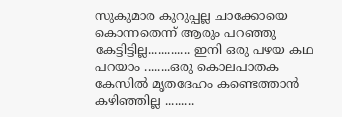സുകുമാര കുറുപ്പല്ല ചാക്കോയെ കൊന്നതെന്ന് ആരും പറഞ്ഞു കേട്ടിട്ടില്ല............. ഇനി ഒരു പഴയ കഥ പറയാം ........ഒരു കൊലപാതക കേസില്‍ മൃതദേഹം കണ്ടെത്താന്‍ കഴിഞ്ഞില്ല .........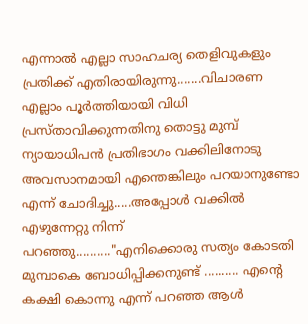എന്നാല്‍ എല്ലാ സാഹചര്യ തെളിവുകളും പ്രതിക്ക് എതിരായിരുന്നു.......വിചാരണ എല്ലാം പൂര്‍ത്തിയായി വിധി പ്രസ്താവിക്കുന്നതിനു തൊട്ടു മുമ്പ് ന്യായാധിപന്‍ പ്രതിഭാഗം വക്കിലിനോടു അവസാനമായി എന്തെങ്കിലും പറയാനുണ്ടോ എന്ന് ചോദിച്ചു.....അപ്പോള്‍ വക്കില്‍ എഴുന്നേറ്റു നിന്ന് പറഞ്ഞു.........."എനിക്കൊരു സത്യം കോടതി മുമ്പാകെ ബോധിപ്പിക്കനുണ്ട് .......... എന്റെ കക്ഷി കൊന്നു എന്ന് പറഞ്ഞ ആള്‍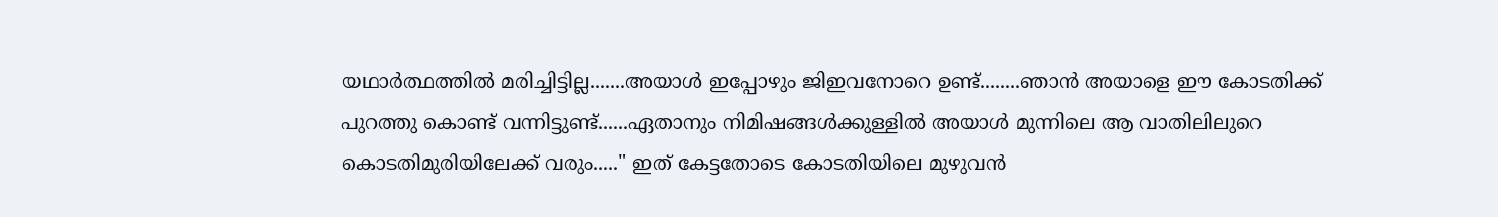യഥാര്‍ത്ഥത്തില്‍ മരിച്ചിട്ടില്ല.......അയാള്‍ ഇപ്പോഴും ജിഇവനോറെ ഉണ്ട്........ഞാന്‍ അയാളെ ഈ കോടതിക്ക് പുറത്തു കൊണ്ട് വന്നിട്ടുണ്ട്......ഏതാനും നിമിഷങ്ങള്‍ക്കുള്ളില്‍ അയാള്‍ മുന്നിലെ ആ വാതിലിലുറെ കൊടതിമുരിയിലേക്ക് വരും....." ഇത് കേട്ടതോടെ കോടതിയിലെ മുഴുവന്‍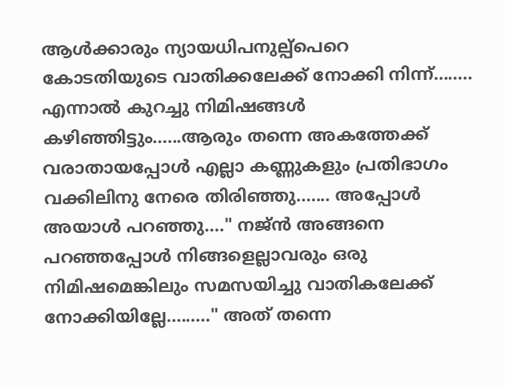ആള്‍ക്കാരും ന്യായധിപനുല്പ്പെറെ കോടതിയുടെ വാതിക്കലേക്ക് നോക്കി നിന്ന്........ എന്നാല്‍ കുറച്ചു നിമിഷങ്ങള്‍ കഴിഞ്ഞിട്ടും......ആരും തന്നെ അകത്തേക്ക് വരാതായപ്പോള്‍ എല്ലാ കണ്ണുകളും പ്രതിഭാഗം വക്കിലിനു നേരെ തിരിഞ്ഞു....... അപ്പോള്‍ അയാള്‍ പറഞ്ഞു...." നജ്ന്‍ അങ്ങനെ പറഞ്ഞപ്പോള്‍ നിങ്ങളെല്ലാവരും ഒരു നിമിഷമെങ്കിലും സമസയിച്ചു വാതികലേക്ക് നോക്കിയില്ലേ........." അത് തന്നെ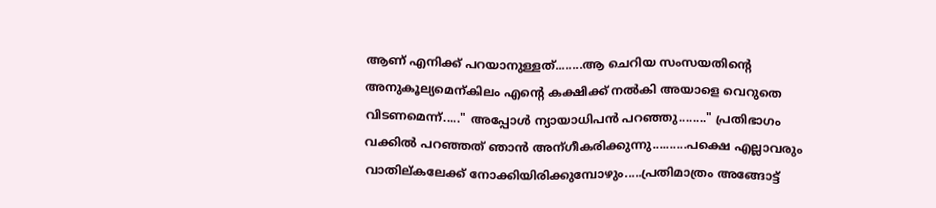ആണ് എനിക്ക് പറയാനുള്ളത്........ആ ചെറിയ സംസയതിന്റെ അനുകൂല്യമെന്കിലം എന്റെ കക്ഷിക്ക് നല്‍കി അയാളെ വെറുതെ വിടണമെന്ന്....." അപ്പോള്‍ ന്യായാധിപന്‍ പറഞ്ഞു........" പ്രതിഭാഗം വക്കില്‍ പറഞ്ഞത് ഞാന്‍ അന്ഗീകരിക്കുന്നു..........പക്ഷെ എല്ലാവരും വാതില്കലേക്ക് നോക്കിയിരിക്കുമ്പോഴും.....പ്രതിമാത്രം അങ്ങോട്ട്‌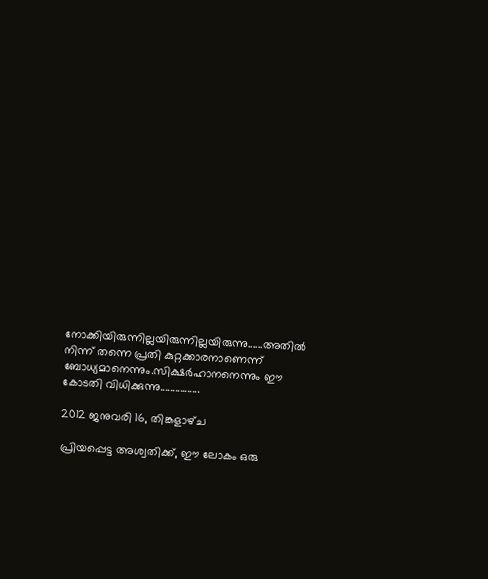നോക്കിയിരുന്നില്ലയിരുന്നില്ലയിരുന്നു......അതില്‍ നിന്ന് തന്നെ പ്രതി കുറ്റക്കാരനാണെന്ന് ബോധ്യമാനെന്നും.സിക്ഷര്‍ഹാനനെന്നും ഈ കോടതി വിധിക്കുന്നു................

2012 ജനുവരി 16, തിങ്കളാഴ്‌ച

പ്രിയപ്പെട്ട അശ്വതിക്ക്, ഈ ലോകം ഒരു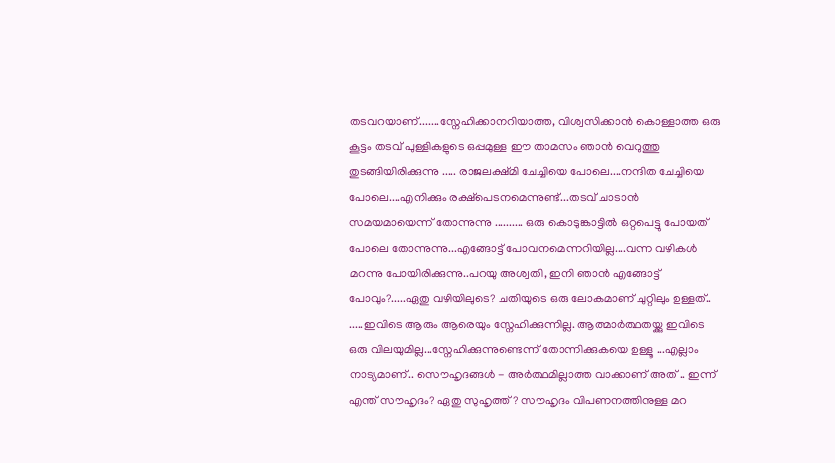തടവറയാണ്.......സ്നേഹിക്കാനറിയാത്ത, വിശ്വസിക്കാന്‍ കൊള്ളാത്ത ഒരു കൂട്ടം തടവ്‌ പുള്ളികളുടെ ഒപ്പമുള്ള ഈ താമസം ഞാന്‍ വെറുത്തു തുടങ്ങിയിരിക്കുന്നു ..... രാജലക്ഷ്മി ചേച്ചിയെ പോലെ....നന്ദിത ചേച്ചിയെ പോലെ....എനിക്കും രക്ഷ്പെടനമെന്നുണ്ട്...തടവ്‌ ചാടാന്‍ സമയമായെന്ന് തോന്നുന്നു .......... ഒരു കൊടുങ്കാട്ടില്‍ ഒറ്റപെട്ടു പോയത് പോലെ തോന്നുന്നു...എങ്ങോട്ട് പോവനമെന്നറിയില്ല....വന്ന വഴികള്‍ മറന്നു പോയിരിക്കുന്നു..പറയു അശ്വതി, ഇനി ഞാന്‍ എങ്ങോട്ട് പോവും?.....ഏതു വഴിയിലുടെ? ചതിയുടെ ഒരു ലോകമാണ് ചുറ്റിലും ഉള്ളത്.. .....ഇവിടെ ആരും ആരെയും സ്നേഹിക്കുന്നില്ല. ആത്മാര്‍ത്ഥതയ്ക്കു ഇവിടെ ഒരു വിലയുമില്ല...സ്നേഹിക്കുന്നുണ്ടെന്ന് തോന്നിക്കുകയെ ഉള്ളൂ ...എല്ലാം നാട്യമാണ്.. സൌഹൃദങ്ങള്‍ - അര്‍ത്ഥമില്ലാത്ത വാക്കാണ്‌ അത് .. ഇന്ന് എന്ത് സൗഹൃദം? ഏതു സുഹൃത്ത് ? സൗഹൃദം വിപണനത്തിനുള്ള മറ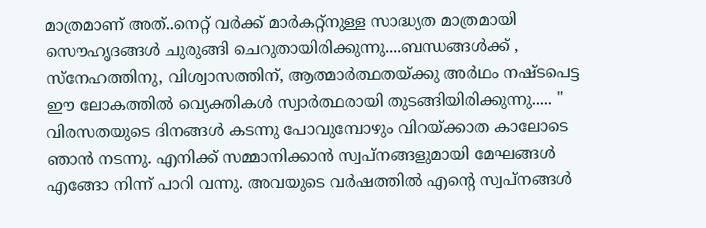മാത്രമാണ് അത്..നെറ്റ് വര്‍ക്ക് മാര്‍കറ്റ്‌നുള്ള സാദ്ധ്യത മാത്രമായി സൌഹൃദങ്ങള്‍ ചുരുങ്ങി ചെറുതായിരിക്കുന്നു....ബന്ധങ്ങള്‍ക്ക് , സ്നേഹത്തിനു, വിശ്വാസത്തിന്, ആത്മാര്‍ത്ഥതയ്ക്കു അര്‍ഥം നഷ്ടപെട്ട ഈ ലോകത്തില്‍ വ്യെക്തികള്‍ സ്വാര്‍ത്ഥരായി തുടങ്ങിയിരിക്കുന്നു..... " വിരസതയുടെ ദിനങ്ങള്‍ കടന്നു പോവുമ്പോഴും വിറയ്ക്കാത കാലോടെ ഞാന്‍ നടന്നു. എനിക്ക് സമ്മാനിക്കാന്‍ സ്വപ്നങ്ങളുമായി മേഘങ്ങള്‍ എങ്ങോ നിന്ന് പാറി വന്നു. അവയുടെ വര്‍ഷത്തില്‍ എന്റെ സ്വപ്‌നങ്ങള്‍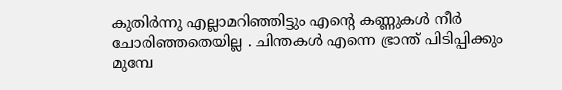കുതിര്‍ന്നു എല്ലാമറിഞ്ഞിട്ടും എന്റെ കണ്ണുകള്‍ നീര്‍ ചോരിഞ്ഞതെയില്ല . ചിന്തകള്‍ എന്നെ ഭ്രാന്ത് പിടിപ്പിക്കും മുമ്പേ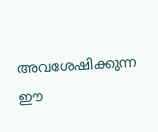അവശേഷിക്കുന്ന ഈ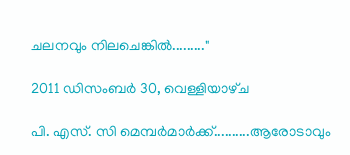ചലനവും നിലചെങ്കില്‍........."

2011 ഡിസംബർ 30, വെള്ളിയാഴ്‌ച

പി. എസ്‌. സി മെമ്പര്‍മാര്‍ക്ക്..........ആരോടാവും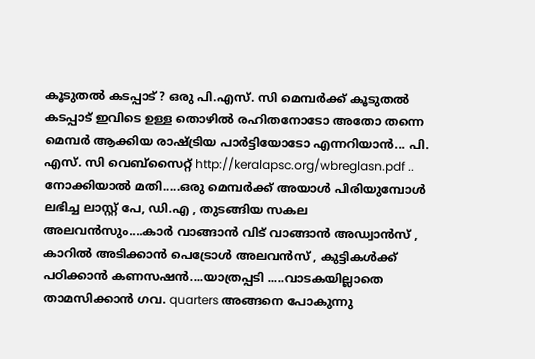കൂടുതല്‍ കടപ്പാട് ? ഒരു പി.എസ്‌. സി മെമ്പര്‍ക്ക് കൂടുതല്‍ കടപ്പാട് ഇവിടെ ഉള്ള തൊഴില്‍ രഹിതനോടോ അതോ തന്നെ മെമ്പര്‍ ആക്കിയ രാഷ്ട്രിയ പാര്‍ട്ടിയോടോ എന്നറിയാന്‍... പി. എസ്‌. സി വെബ്സൈറ്റ് http://keralapsc.org/wbreglasn.pdf .. നോക്കിയാല്‍ മതി.....ഒരു മെമ്പര്‍ക്ക്‌ അയാള്‍ പിരിയുമ്പോള്‍ ലഭിച്ച ലാസ്റ്റ് പേ, ഡി.എ , തുടങ്ങിയ സകല അലവന്‍സും....കാര്‍ വാങ്ങാന്‍ വിട് വാങ്ങാന്‍ അഡ്വാന്‍സ് , കാറില്‍ അടിക്കാന്‍ പെട്രോള്‍ അലവന്‍സ് , കുട്ടികള്‍ക്ക് പഠിക്കാന്‍ കണസഷന്‍....യാത്രപ്പടി .....വാടകയില്ലാതെ താമസിക്കാന്‍ ഗവ. quarters അങ്ങനെ പോകുന്നു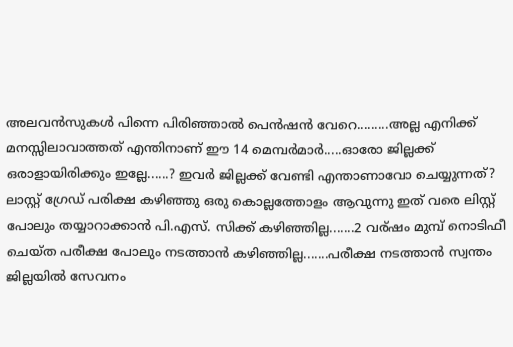അലവന്‍സുകള്‍ പിന്നെ പിരിഞ്ഞാല്‍ പെന്‍ഷന്‍ വേറെ.........അല്ല എനിക്ക് മനസ്സിലാവാത്തത് എന്തിനാണ് ഈ 14 മെമ്പര്‍മാര്‍.....ഓരോ ജില്ലക്ക് ഒരാളായിരിക്കും ഇല്ലേ......? ഇവര്‍ ജില്ലക്ക് വേണ്ടി എന്താണാവോ ചെയ്യുന്നത്? ലാസ്റ്റ് ഗ്രേഡ് പരിക്ഷ കഴിഞ്ഞു ഒരു കൊല്ലത്തോളം ആവുന്നു ഇത് വരെ ലിസ്റ്റ് പോലും തയ്യാറാക്കാന്‍ പി.എസ്‌. സിക്ക് കഴിഞ്ഞില്ല.......2 വര്ഷം മുമ്പ് നൊടിഫീ ചെയ്ത പരീക്ഷ പോലും നടത്താന്‍ കഴിഞ്ഞില്ല.......പരീക്ഷ നടത്താന്‍ സ്വന്തം ജില്ലയില്‍ സേവനം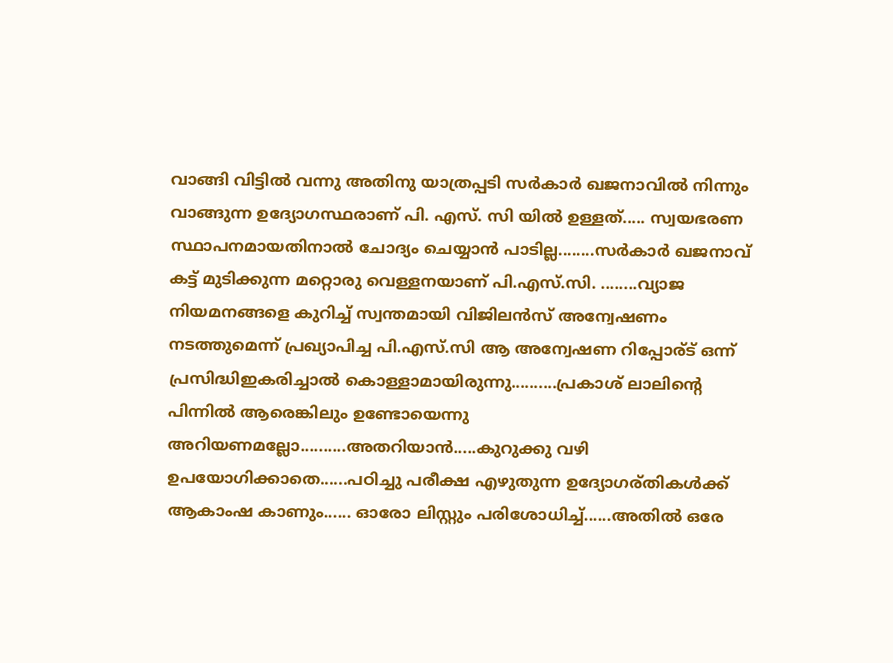വാങ്ങി വിട്ടില്‍ വന്നു അതിനു യാത്രപ്പടി സര്‍കാര്‍ ഖജനാവില്‍ നിന്നും വാങ്ങുന്ന ഉദ്യോഗസ്ഥരാണ് പി. എസ്‌. സി യില്‍ ഉള്ളത്..... സ്വയഭരണ സ്ഥാപനമായതിനാല്‍ ചോദ്യം ചെയ്യാന്‍ പാടില്ല........സര്‍കാര്‍ ഖജനാവ്‌ കട്ട് മുടിക്കുന്ന മറ്റൊരു വെള്ളനയാണ്‌ പി.എസ്‌.സി. ........വ്യാജ നിയമനങ്ങളെ കുറിച്ച് സ്വന്തമായി വിജിലന്‍സ് അന്വേഷണം നടത്തുമെന്ന് പ്രഖ്യാപിച്ച പി.എസ്‌.സി ആ അന്വേഷണ റിപ്പോര്ട് ഒന്ന് പ്രസിദ്ധിഇകരിച്ചാല്‍ കൊള്ളാമായിരുന്നു..........പ്രകാശ്‌ ലാലിന്‍റെ പിന്നില്‍ ആരെങ്കിലും ഉണ്ടോയെന്നു അറിയണമല്ലോ..........അതറിയാന്‍.....കുറുക്കു വഴി ഉപയോഗിക്കാതെ......പഠിച്ചു പരീക്ഷ എഴുതുന്ന ഉദ്യോഗര്തികള്‍ക്ക് ആകാംഷ കാണും...... ഓരോ ലിസ്റ്റും പരിശോധിച്ച്......അതില്‍ ഒരേ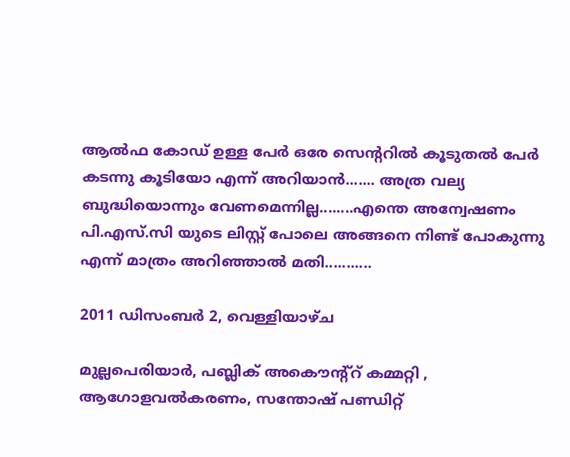ആല്‍ഫ കോഡ്‌ ഉള്ള പേര്‍ ഒരേ സെന്ററില്‍ കൂടുതല്‍ പേര്‍ കടന്നു കൂടിയോ എന്ന് അറിയാന്‍....... അത്ര വല്യ ബുദ്ധിയൊന്നും വേണമെന്നില്ല........എന്തെ അന്വേഷണം പി.എസ്‌.സി യുടെ ലിസ്റ്റ് പോലെ അങ്ങനെ നിണ്ട്‌ പോകുന്നു എന്ന് മാത്രം അറിഞ്ഞാല്‍ മതി...........

2011 ഡിസംബർ 2, വെള്ളിയാഴ്‌ച

മുല്ലപെരിയാര്‍, പബ്ലിക്‌ അകൌന്റ്റ് കമ്മറ്റി , ആഗോളവല്‍കരണം, സന്തോഷ്‌ പണ്ഡിറ്റ്‌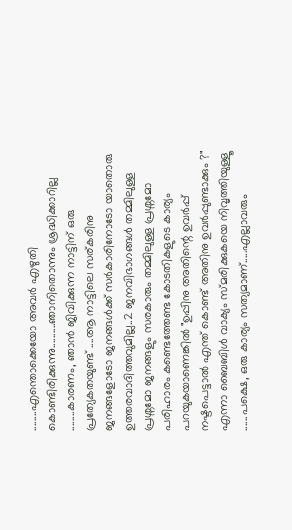........എന്തൊക്കെയോ അവര്‍ എഴുതി കൊണ്ടിരിക്കുന്നു..........ഞാനിതൊന്നും ശ്രദ്ധിക്കാറില്ല ........കാരണം, ഞാന്‍ ജിവിക്കുന്ന നാട്ടിന് ഒരു പ്രത്യേകതയുണ്ട് ....ആ നാട്ടിലെ സര്കരിനു ജനങ്ങളോടോ ജനങ്ങള്‍ക്ക്‌ സര്‍കാരിനോടോ യാതൊരു ഉത്തരവാദിത്തവുമില്ല..2 ജനവിഭാഗങ്ങള്‍ തമ്മിലുള്ള പ്രശ്നമോ ജനങ്ങളും സരകാരും തമ്മിലുള്ള പ്രശ്നമോ പരിഹാരം കണ്ടെത്തേണ്ട കോടതികളുടെ കാര്യം പറയുകയാണെങ്കില്‍ "ഉപ്പിനു അതിന്റെ ഉവര്‍പ്പ് നഷ്ടപെട്ടാല്‍ എന്ത് കൊണ്ട് അതിനു ഉവര്‍പ്പുണ്ടാക്കും ?" എന്നാ ബൈബിള്‍ വാക്യം സ്മരിക്കുകയെ നിവൃത്തിയുള്ളൂ ......പക്ഷെ, ഒരു കാര്യം സത്യമാണ്.....എല്ലാവരും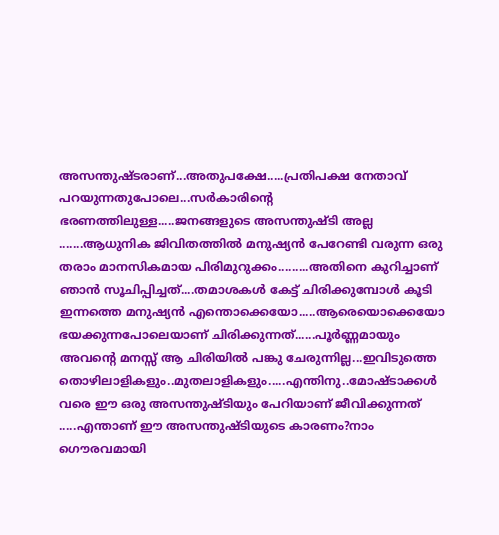അസന്തുഷ്ടരാണ്...അതുപക്ഷേ.....പ്രതിപക്ഷ നേതാവ് പറയുന്നതുപോലെ...സര്‍കാരിന്റെ ഭരണത്തിലുള്ള.....ജനങ്ങളുടെ അസന്തുഷ്ടി അല്ല .......ആധുനിക ജിവിതത്തില്‍ മനുഷ്യന്‍ പേറേണ്ടി വരുന്ന ഒരു തരാം മാനസികമായ പിരിമുറുക്കം.........അതിനെ കുറിച്ചാണ് ഞാന്‍ സൂചിപ്പിച്ചത്....തമാശകള്‍ കേട്ട് ചിരിക്കുമ്പോള്‍ കൂടി ഇന്നത്തെ മനുഷ്യന്‍ എന്തൊക്കെയോ.....ആരെയൊക്കെയോ ഭയക്കുന്നപോലെയാണ് ചിരിക്കുന്നത്......പൂര്‍ണ്ണമായും അവന്റെ മനസ്സ് ആ ചിരിയില്‍ പങ്കു ചേരുന്നില്ല...ഇവിടുത്തെ തൊഴിലാളികളും..മുതലാളികളും.....എന്തിനു..മോഷ്ടാക്കള്‍ വരെ ഈ ഒരു അസന്തുഷ്ടിയും പേറിയാണ് ജീവിക്കുന്നത് .....എന്താണ് ഈ അസന്തുഷ്ടിയുടെ കാരണം?നാം ഗൌരവമായി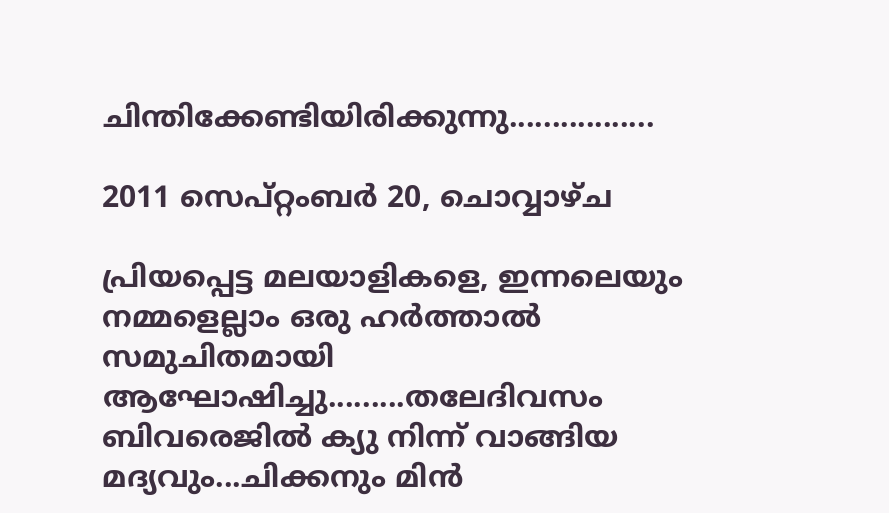ചിന്തിക്കേണ്ടിയിരിക്കുന്നു.................

2011 സെപ്റ്റംബർ 20, ചൊവ്വാഴ്ച

പ്രിയപ്പെട്ട മലയാളികളെ, ഇന്നലെയും നമ്മളെല്ലാം ഒരു ഹര്‍ത്താല്‍ സമുചിതമായി ആഘോഷിച്ചു.........തലേദിവസം ബിവരെജില്‍ ക്യു നിന്ന് വാങ്ങിയ മദ്യവും...ചിക്കനും മിന്‍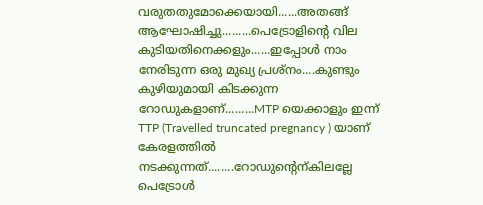വരുതതുമോക്കെയായി......അതങ്ങ് ആഘോഷിച്ചു.........പെട്രോളിന്റെ വില കുടിയതിനെക്കളും......ഇപ്പോള്‍ നാം നേരിടുന്ന ഒരു മുഖ്യ പ്രശ്നം....കുണ്ടും കുഴിയുമായി കിടക്കുന്ന റോഡുകളാണ്.........MTP യെക്കാളും ഇന്ന് TTP (Travelled truncated pregnancy ) യാണ് കേരളത്തില്‍ നടക്കുന്നത്........റോഡുന്റെന്കിലല്ലേ പെട്രോള്‍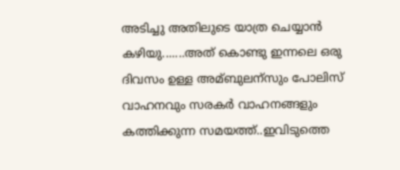അടിച്ചു അതിലുടെ യാത്ര ചെയ്യാന്‍ കഴിയു.......അത് കൊണ്ടു ഇന്നലെ ഒരു ദിവസം ഉള്ള അമ്ബുലന്സും പോലിസ് വാഹനവും സരകര്‍ വാഹനങ്ങളും കത്തിക്കുന്ന സമയത്ത്..ഇവിടുത്തെ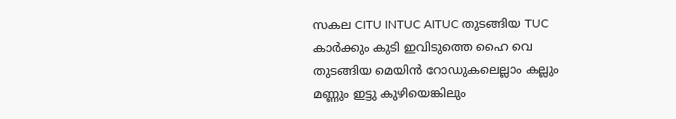സകല CITU INTUC AITUC തുടങ്ങിയ TUC കാര്‍ക്കും കുടി ഇവിടുത്തെ ഹൈ വെ തുടങ്ങിയ മെയിന്‍ റോഡുകലെല്ലാം കല്ലും മണ്ണും ഇട്ടു കുഴിയെങ്കിലും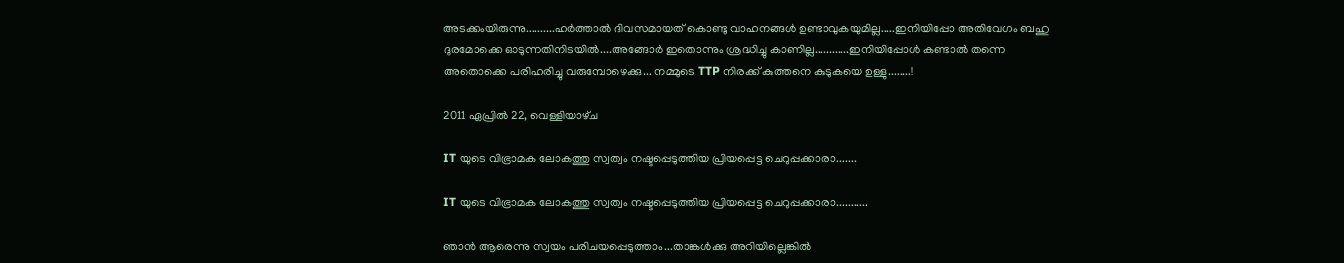അടക്കംയിരുന്നു..........ഹര്‍ത്താല്‍ ദിവസമായത് കൊണ്ടു വാഹനങ്ങള്‍ ഉണ്ടാവുകയുമില്ല.....ഇനിയിപ്പോ അതിവേഗം ബഹു ദുരമോക്കെ ഓടുന്നതിനിടയില്‍....അങ്ങോര്‍ ഇതൊന്നും ശ്രദ്ധിച്ചു കാണില്ല............ഇനിയിപ്പോള്‍ കണ്ടാല്‍ തന്നെ അതൊക്കെ പരിഹരിച്ചു വരുമ്പോഴെക്കു... നമ്മുടെ TTP നിരക്ക് കുത്തനെ കുടുകയെ ഉള്ളു........!

2011 ഏപ്രിൽ 22, വെള്ളിയാഴ്‌ച

IT യുടെ വിഭ്രാമക ലോകത്തു സ്വത്വം നഷ്ടപ്പെടുത്തിയ പ്രിയപ്പെട്ട ചെറുപ്പക്കാരാ.......

IT യുടെ വിഭ്രാമക ലോകത്തു സ്വത്വം നഷ്ടപ്പെടുത്തിയ പ്രിയപ്പെട്ട ചെറുപ്പക്കാരാ...........

ഞാൻ ആരെന്നു സ്വയം പരിചയപ്പെടുത്താം...താങ്കൾക്കു അറിയില്ലെങ്കിൽ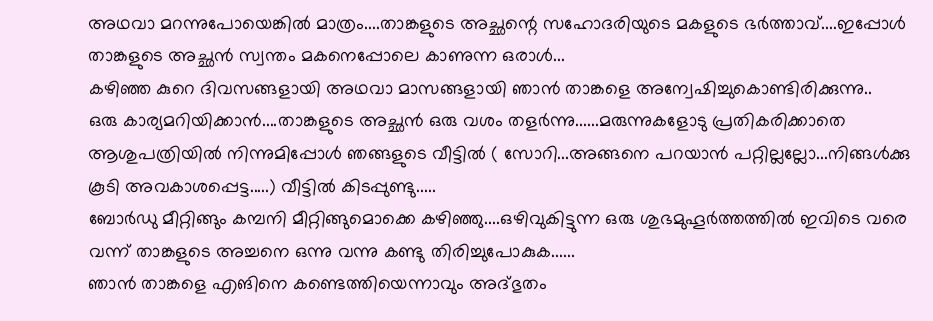അഥവാ മറന്നുപോയെങ്കിൽ മാത്രം....താങ്കളുടെ അച്ഛന്റെ സഹോദരിയുടെ മകളുടെ ഭർത്താവ്....ഇപ്പോൾ താങ്കളുടെ അച്ഛൻ സ്വന്തം മകനെപ്പോലെ കാണുന്ന ഒരാൾ...
കഴിഞ്ഞ കുറെ ദിവസങ്ങളായി അഥവാ മാസങ്ങളായി ഞാൻ താങ്കളെ അന്വേഷിച്ചുകൊണ്ടിരിക്കുന്നു..
ഒരു കാര്യമറിയിക്കാൻ....താങ്കളുടെ അച്ഛൻ ഒരു വശം തളർന്നു......മരുന്നുകളോടു പ്രതികരിക്കാതെ ആശുപത്രിയിൽ നിന്നുമിപ്പോൾ ഞങ്ങളുടെ വീട്ടിൽ ( സോറി...അങ്ങനെ പറയാൻ പറ്റില്ലല്ലോ...നിങ്ങൾക്കു കൂടി അവകാശപ്പെട്ട.....) വീട്ടിൽ കിടപ്പുണ്ടു.....
ബോർഡു മീറ്റിങ്ങും കമ്പനി മീറ്റിങ്ങുമൊക്കെ കഴിഞ്ഞു....ഒഴിവുകിട്ടുന്ന ഒരു ശുഭമുഹൂർത്തത്തിൽ ഇവിടെ വരെ വന്ന് താങ്കളുടെ അച്ചനെ ഒന്നു വന്നു കണ്ടു തിരിച്ചുപോകുക......
ഞാൻ താങ്കളെ എങിനെ കണ്ടെത്തിയെന്നാവും അദ്ഭുതം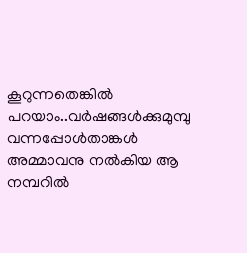കൂറുന്നതെങ്കിൽ പറയാം..വർഷങ്ങൾക്കുമുമ്പു വന്നപ്പോൾതാങ്കൾ അമ്മാവനു നൽകിയ ആ നമ്പറിൽ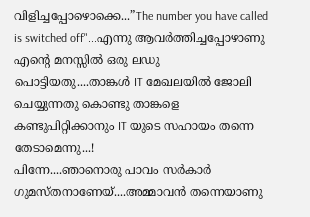വിളിച്ചപ്പോഴൊക്കെ...”The number you have called is switched off"...എന്നു ആവർത്തിച്ചപ്പോഴാണു എന്റെ മനസ്സിൽ ഒരു ലഡു പൊട്ടിയതു....താങ്കൾ IT മേഖലയിൽ ജോലി ചെയ്യുന്നതു കൊണ്ടു താങ്കളെ കണ്ടുപിറ്റിക്കാനും IT യുടെ സഹായം തന്നെ തേടാമെന്നു...!
പിന്നേ....ഞാനൊരു പാവം സർകാർ ഗുമസ്തനാണേയ്....അമ്മാവൻ തന്നെയാണു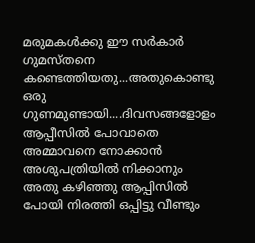മരുമകൾക്കു ഈ സർകാർ ഗുമസ്തനെ കണ്ടെത്തിയതു...അതുകൊണ്ടു ഒരു ഗുണമുണ്ടായി....ദിവസങ്ങളോളം ആപ്പീസിൽ പോവാതെ അമ്മാവനെ നോക്കാൻ അശുപത്രിയിൽ നിക്കാനും അതു കഴിഞ്ഞു ആപ്പിസിൽ പോയി നിരത്തി ഒപ്പിട്ടു വീണ്ടും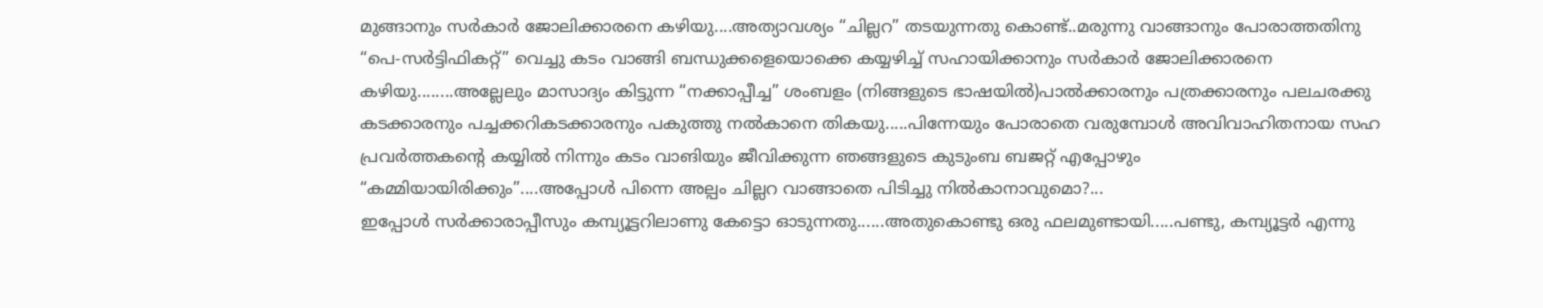മുങ്ങാനും സർകാർ ജോലിക്കാരനെ കഴിയു....അത്യാവശ്യം “ചില്ലറ” തടയുന്നതു കൊണ്ട്..മരുന്നു വാങ്ങാനും പോരാത്തതിനു “പെ-സർട്ടിഫികറ്റ്” വെച്ചു കടം വാങ്ങി ബന്ധുക്കളെയൊക്കെ കയ്യഴിച്ച് സഹായിക്കാനും സർകാർ ജോലിക്കാരനെ കഴിയു........അല്ലേലും മാസാദ്യം കിട്ടുന്ന “നക്കാപ്പീച്ച” ശംബളം (നിങ്ങളുടെ ഭാഷയിൽ)പാൽക്കാരനും പത്രക്കാരനും പലചരക്കു കടക്കാരനും പച്ചക്കറികടക്കാരനും പകുത്തു നൽകാനെ തികയു.....പിന്നേയും പോരാതെ വരുമ്പോൾ അവിവാഹിതനായ സഹ പ്രവർത്തകന്റെ കയ്യിൽ നിന്നും കടം വാങിയും ജീവിക്കുന്ന ഞങ്ങളുടെ കുടുംബ ബജറ്റ് എപ്പോഴും “കമ്മിയായിരിക്കും”....അപ്പോൾ പിന്നെ അല്പം ചില്ലറ വാങ്ങാതെ പിടിച്ചു നിൽകാനാവുമൊ?...
ഇപ്പോൾ സർക്കാരാപ്പീസും കമ്പ്യൂട്ടറിലാണു കേട്ടൊ ഓടുന്നതു......അതുകൊണ്ടു ഒരു ഫലമുണ്ടായി.....പണ്ടു, കമ്പ്യൂട്ടർ എന്നു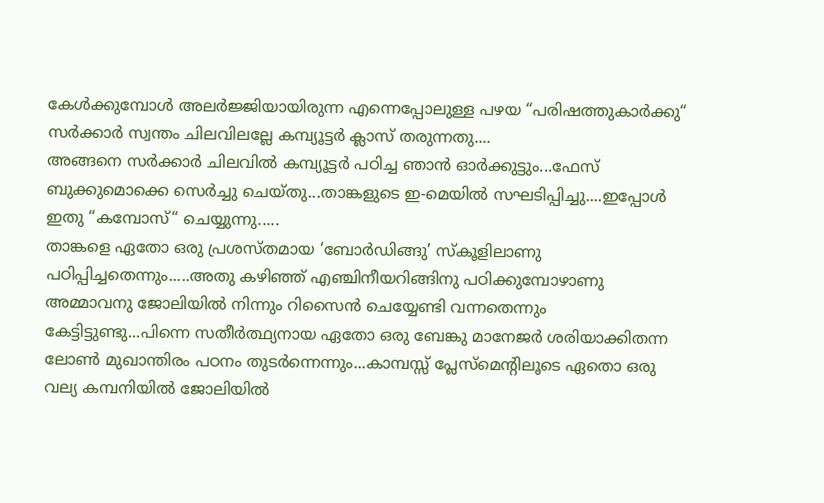കേൾക്കുമ്പോൾ അലർജ്ജിയായിരുന്ന എന്നെപ്പോലുള്ള പഴയ “പരിഷത്തുകാർക്കു“ സർക്കാർ സ്വന്തം ചിലവിലല്ലേ കമ്പ്യൂട്ടർ ക്ലാസ് തരുന്നതു....
അങ്ങനെ സർക്കാർ ചിലവിൽ കമ്പ്യൂട്ടർ പഠിച്ച ഞാൻ ഓർക്കുട്ടും...ഫേസ് ബുക്കുമൊക്കെ സെർച്ചു ചെയ്തു...താങ്കളുടെ ഇ-മെയിൽ സഘടിപ്പിച്ചു....ഇപ്പോൾ ഇതു “കമ്പോസ്“ ചെയ്യുന്നു.....
താങ്കളെ ഏതോ ഒരു പ്രശസ്തമായ ‘ബോർഡിങ്ങു’ സ്കൂളിലാണു പഠിപ്പിച്ചതെന്നും.....അതു കഴിഞ്ഞ് എഞ്ചിനീയറിങ്ങിനു പഠിക്കുമ്പോഴാണു അമ്മാവനു ജോലിയിൽ നിന്നും റിസൈൻ ചെയ്യേണ്ടി വന്നതെന്നും കേട്ടിട്ടുണ്ടു...പിന്നെ സതീർത്ഥ്യനായ ഏതോ ഒരു ബേങ്കു മാനേജർ ശരിയാക്കിതന്ന ലോൺ മുഖാന്തിരം പഠനം തുടർന്നെന്നും...കാമ്പസ്സ് പ്ലേസ്മെന്റിലൂടെ ഏതൊ ഒരു വല്യ കമ്പനിയിൽ ജോലിയിൽ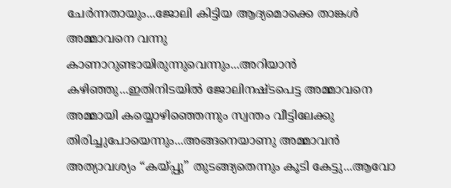ചേർന്നതായും...ജോലി കിട്ടിയ ആദ്യമൊക്കെ താങ്കൾ അമ്മാവനെ വന്നു കാണാറുണ്ടായിരുന്നുവെന്നും...അറിയാൻ കഴിഞ്ഞു...ഇതിനിടയിൽ ജോലിനഷ്ടപെട്ട അമ്മാവനെ അമ്മായി കയ്യൊഴിഞ്ഞെന്നും സ്വന്തം വീട്ടിലേക്കു തിരിച്ചുപോയെന്നും...അങ്ങനെയാണു അമ്മാവൻ അത്യാവശ്യം “കയ്പ്പു” തുടങ്ങ്യതെന്നും കൂടി കേട്ടു...ആവോ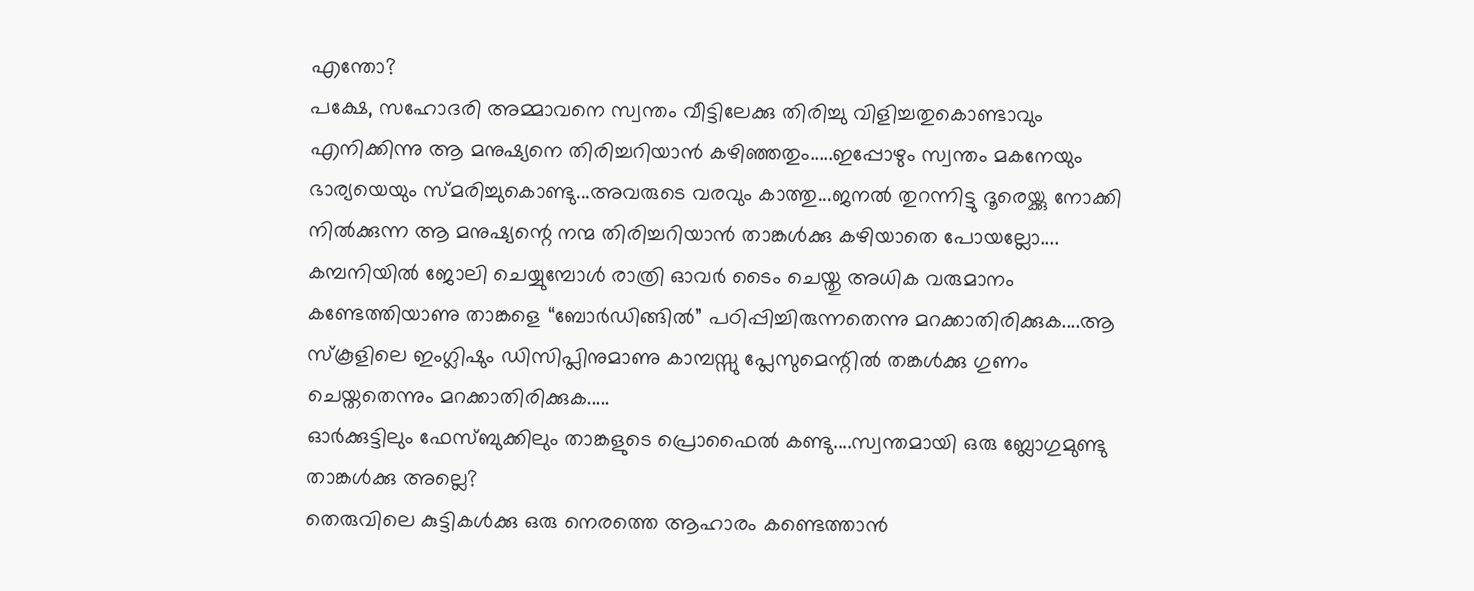എന്തോ?
പക്ഷേ, സഹോദരി അമ്മാവനെ സ്വന്തം വീട്ടിലേക്കു തിരിച്ചു വിളിച്ചതുകൊണ്ടാവും എനിക്കിന്നു ആ മനുഷ്യനെ തിരിച്ചറിയാൻ കഴിഞ്ഞതും.....ഇപ്പോഴും സ്വന്തം മകനേയും ഭാര്യയെയും സ്മരിച്ചുകൊണ്ടു...അവരുടെ വരവും കാത്തു...ജനൽ തുറന്നിട്ടു ദൂരെയ്ക്കു നോക്കി നിൽക്കുന്ന ആ മനുഷ്യന്റെ നന്മ തിരിച്ചറിയാൻ താങ്കൾക്കു കഴിയാതെ പോയല്ലോ....
കമ്പനിയിൽ ജോലി ചെയ്യുമ്പോൾ രാത്രി ഓവർ ടൈം ചെയ്തു അധിക വരുമാനം കണ്ടേത്തിയാണു താങ്കളെ “ബോർഡിങ്ങിൽ” പഠിപ്പിച്ചിരുന്നതെന്നു മറക്കാതിരിക്കുക....ആ സ്കൂളിലെ ഇംഗ്ലിഷും ഡിസിപ്ലിനുമാണു കാമ്പസ്സു പ്ലേസുമെന്റിൽ തങ്കൾക്കു ഗുണം ചെയ്തതെന്നും മറക്കാതിരിക്കുക.....
ഓർക്കുട്ടിലും ഫേസ്ബുക്കിലും താങ്കളുടെ പ്രൊഫൈൽ കണ്ടു....സ്വന്തമായി ഒരു ബ്ലോഗുമുണ്ടു താങ്കൾക്കു അല്ലെ?
തെരുവിലെ കുട്ടികൾക്കു ഒരു നെരത്തെ ആഹാരം കണ്ടെത്താൻ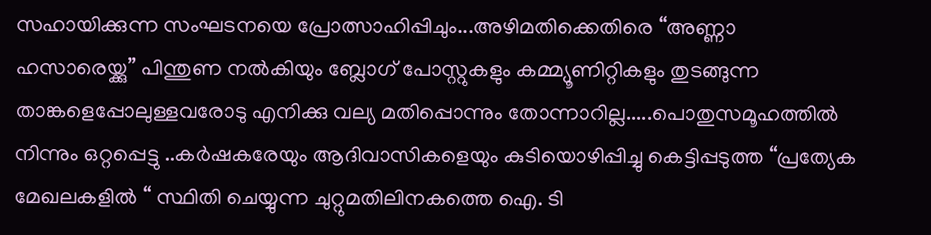സഹായിക്കുന്ന സംഘടനയെ പ്രോത്സാഹിപ്പിചും...അഴിമതിക്കെതിരെ “അണ്ണാ ഹസാരെയ്ക്കു” പിന്തുണ നൽകിയും ബ്ലോഗ് പോസ്റ്റുകളും കമ്മ്യൂണിറ്റികളും തുടങ്ങുന്ന താങ്കളെപ്പോലുള്ളവരോടു എനിക്കു വല്യ മതിപ്പൊന്നും തോന്നാറില്ല.....പൊതുസമൂഹത്തിൽ നിന്നും ഒറ്റപ്പെട്ടു ..കർഷകരേയും ആദിവാസികളെയും കുടിയൊഴിപ്പിച്ചു കെട്ടിപ്പടുത്ത “പ്രത്യേക മേഖലകളിൽ “ സ്ഥിതി ചെയ്യുന്ന ചുറ്റുമതിലിനകത്തെ ഐ. ടി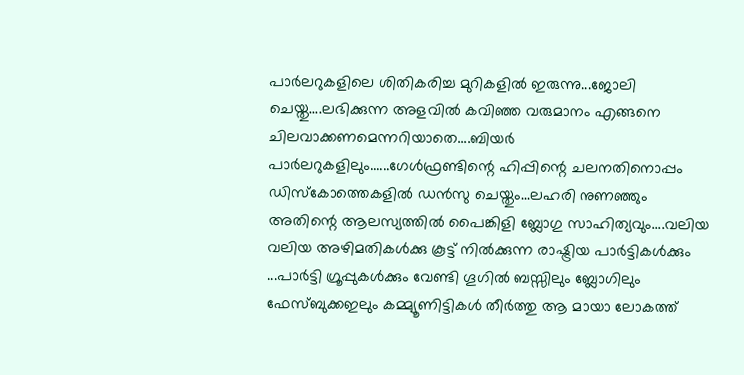പാർലറുകളിലെ ശിതികരിച്ച മുറികളിൽ ഇരുന്നു...ജോലി ചെയ്തു....ലഭിക്കുന്ന അളവിൽ കവിഞ്ഞ വരുമാനം എങ്ങനെ ചിലവാക്കണമെന്നറിയാതെ....ബിയർ പാർലറുകളിലും......ഗേൾഫ്രണ്ടിന്റെ ഹിപ്പിന്റെ ചലനതിനൊപ്പം ഡിസ്കോത്തെകളിൽ ഡൻസു ചെയ്തും...ലഹരി നുണഞ്ഞും അതിന്റെ ആലസ്യത്തിൽ പൈങ്കിളി ബ്ലോഗു സാഹിത്യവും....വലിയ വലിയ അഴിമതികൾക്കു കൂട്ട് നിൽക്കുന്ന രാഷ്ട്രിയ പാർട്ടികൾക്കും ...പാർട്ടി ഗ്രൂപ്പുകൾക്കും വേണ്ടി ഗൂഗിൽ ബസ്സിലും ബ്ലോഗിലും ഫേസ്ബുക്കഇലും കമ്മ്യൂണിട്ടികൾ തീർത്തു ആ മായാ ലോകത്ത്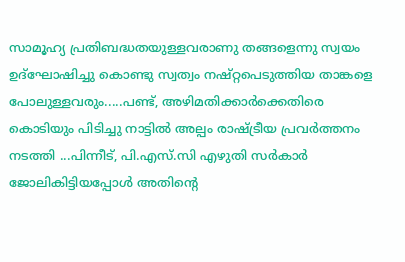സാമൂഹ്യ പ്രതിബദ്ധതയുള്ളവരാണു തങ്ങളെന്നു സ്വയം ഉദ്ഘോഷിച്ചു കൊണ്ടു സ്വത്വം നഷ്റ്റപെടുത്തിയ താങ്കളെ പോലുള്ളവരും.....പണ്ട്, അഴിമതിക്കാർക്കെതിരെ കൊടിയും പിടിച്ചു നാട്ടിൽ അല്പം രാഷ്ട്രീയ പ്രവർത്തനം നടത്തി ...പിന്നീട്, പി.എസ്.സി എഴുതി സർകാർ ജോലികിട്ടിയപ്പോൾ അതിന്റെ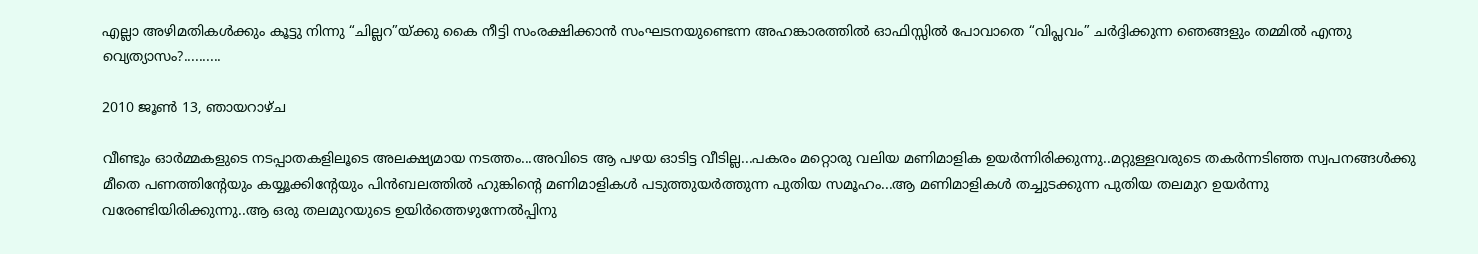എല്ലാ അഴിമതികൾക്കും കൂട്ടു നിന്നു “ചില്ലറ”യ്ക്കു കൈ നീട്ടി സംരക്ഷിക്കാൻ സംഘടനയുണ്ടെന്ന അഹങ്കാരത്തിൽ ഓഫിസ്സിൽ പോവാതെ “വിപ്ലവം” ചർദ്ദിക്കുന്ന ഞെങ്ങളും തമ്മിൽ എന്തു വ്യെത്യാസം?..........

2010 ജൂൺ 13, ഞായറാഴ്‌ച

വീണ്ടും ഓർമ്മകളുടെ നടപ്പാതകളിലൂടെ അലക്ഷ്യമായ നടത്തം...അവിടെ ആ പഴയ ഓടിട്ട വീടില്ല...പകരം മറ്റൊരു വലിയ മണിമാളിക ഉയർന്നിരിക്കുന്നു..മറ്റുള്ളവരുടെ തകർന്നടിഞ്ഞ സ്വപനങ്ങൾക്കു മീതെ പണത്തിന്റേയും കയ്യൂക്കിന്റേയും പിൻബലത്തിൽ ഹുങ്കിന്റെ മണിമാളികൾ പടുത്തുയർത്തുന്ന പുതിയ സമൂഹം...ആ മണിമാളികൾ തച്ചുടക്കുന്ന പുതിയ തലമുറ ഉയർന്നു വരേണ്ടിയിരിക്കുന്നു..ആ ഒരു തലമുറയുടെ ഉയിർത്തെഴുന്നേൽപ്പിനു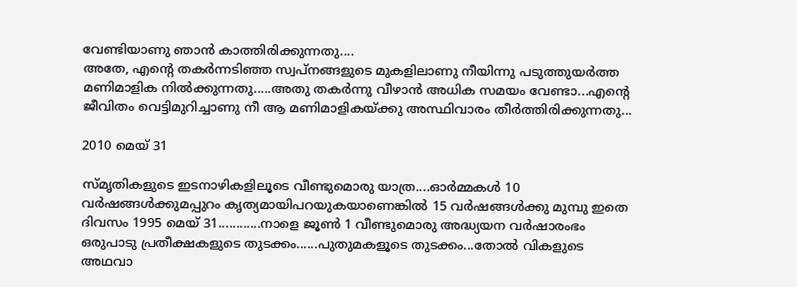വേണ്ടിയാണു ഞാൻ കാത്തിരിക്കുന്നതു....
അതേ, എന്റെ തകർന്നടിഞ്ഞ സ്വപ്നങ്ങളുടെ മുകളിലാണു നീയിന്നു പടുത്തുയർത്ത മണിമാളിക നിൽക്കുന്നതു.....അതു തകർന്നു വീഴാൻ അധിക സമയം വേണ്ടാ...എന്റെ ജീവിതം വെട്ടിമുറിച്ചാണു നീ ആ മണിമാളികയ്ക്കു അസ്ഥിവാരം തീർത്തിരിക്കുന്നതു...

2010 മെയ്‌ 31

സ്മൃതികളുടെ ഇടനാഴികളിലൂടെ വീണ്ടുമൊരു യാത്ര....ഓർമ്മകൾ 10 വർഷങ്ങൾക്കുമപ്പുറം കൃത്യമായിപറയുകയാണെങ്കിൽ 15 വർഷങ്ങൾക്കു മുമ്പു ഇതെ ദിവസം 1995 മെയ്‌ 31............നാളെ ജൂൺ 1 വീണ്ടുമൊരു അദ്ധ്യയന വർഷാരംഭം ഒരുപാടു പ്രതീക്ഷകളുടെ തുടക്കം......പുതുമകളൂടെ തുടക്കം...തോൽ വികളുടെ അഥവാ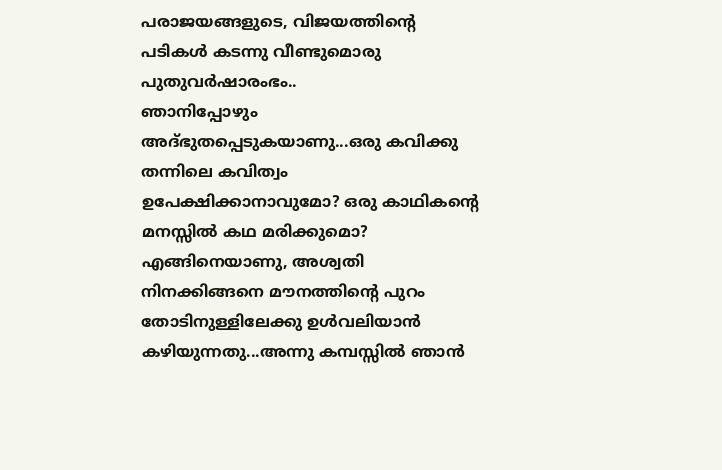പരാജയങ്ങളുടെ, വിജയത്തിന്റെ പടികൾ കടന്നു വീണ്ടുമൊരു പുതുവർഷാരംഭം..
ഞാനിപ്പോഴും അദ്ഭുതപ്പെടുകയാണു...ഒരു കവിക്കു തന്നിലെ കവിത്വം ഉപേക്ഷിക്കാനാവുമോ? ഒരു കാഥികന്റെ മനസ്സിൽ കഥ മരിക്കുമൊ? എങ്ങിനെയാണു, അശ്വതി നിനക്കിങ്ങനെ മൗനത്തിന്റെ പുറം തോടിനുള്ളിലേക്കു ഉൾവലിയാൻ കഴിയുന്നതു...അന്നു കമ്പസ്സിൽ ഞാൻ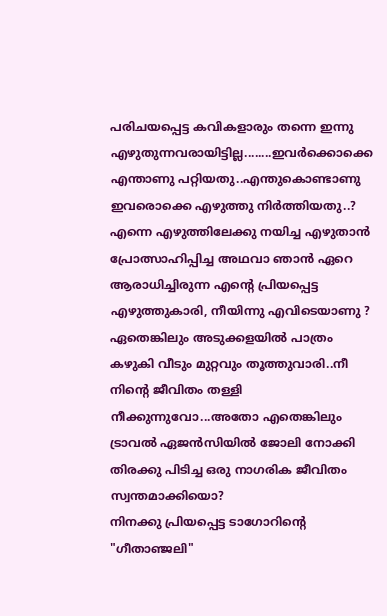പരിചയപ്പെട്ട കവികളാരും തന്നെ ഇന്നു എഴുതുന്നവരായിട്ടില്ല........ഇവർക്കൊക്കെ എന്താണു പറ്റിയതു..എന്തുകൊണ്ടാണു ഇവരൊക്കെ എഴുത്തു നിർത്തിയതു..?
എന്നെ എഴുത്തിലേക്കു നയിച്ച എഴുതാൻ പ്രോത്സാഹിപ്പിച്ച അഥവാ ഞാൻ ഏറെ ആരാധിച്ചിരുന്ന എന്റെ പ്രിയപ്പെട്ട എഴുത്തുകാരി, നീയിന്നു എവിടെയാണു ?
ഏതെങ്കിലും അടുക്കളയിൽ പാത്രം കഴുകി വീടും മുറ്റവും തൂത്തുവാരി..നീ നിന്റെ ജീവിതം തള്ളി നീക്കുന്നുവോ...അതോ എതെങ്കിലും ട്രാവൽ ഏജൻസിയിൽ ജോലി നോക്കി തിരക്കു പിടിച്ച ഒരു നാഗരിക ജീവിതം സ്വന്തമാക്കിയൊ?
നിനക്കു പ്രിയപ്പെട്ട ടാഗോറിന്റെ "ഗീതാഞ്ജലി"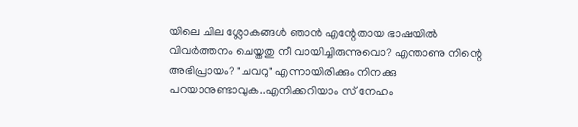യിലെ ചില ശ്ലോകങ്ങൾ ഞാൻ എന്റേതായ ഭാഷയിൽ വിവർത്തനം ചെയ്തതു നീ വായിച്ചിരുന്നുവൊ? എന്താണു നിന്റെ അഭിപ്രായം? "ചവറു" എന്നായിരിക്കും നിനക്കു പറയാനുണ്ടാവുക..എനിക്കറിയാം സ്‌ നേഹം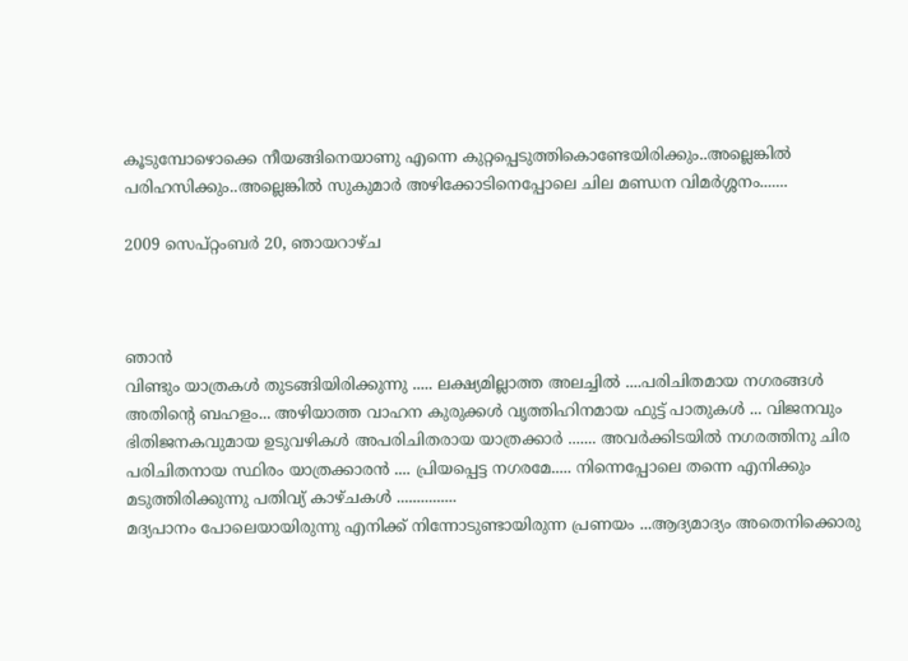കൂടുമ്പോഴൊക്കെ നീയങ്ങിനെയാണു എന്നെ കുറ്റപ്പെടുത്തികൊണ്ടേയിരിക്കും..അല്ലെങ്കിൽ പരിഹസിക്കും..അല്ലെങ്കിൽ സുകുമാർ അഴിക്കോടിനെപ്പോലെ ചില മണ്ഡന വിമർശ്ശനം.......

2009 സെപ്റ്റംബർ 20, ഞായറാഴ്‌ച



ഞാന്‍
വിണ്ടും യാത്രകള്‍ തുടങ്ങിയിരിക്കുന്നു ..... ലക്ഷ്യമില്ലാത്ത അലച്ചില്‍ ....പരിചിതമായ നഗരങ്ങള്‍ അതിന്റെ ബഹളം... അഴിയാത്ത വാഹന കുരുക്കള്‍ വൃത്തിഹിനമായ ഫുട്ട് പാതുകള്‍ ... വിജനവും ഭിതിജനകവുമായ ഉടുവഴികള്‍ അപരിചിതരായ യാത്രക്കാര്‍ ....... അവര്‍ക്കിടയില്‍ നഗരത്തിനു ചിര പരിചിതനായ സ്ഥിരം യാത്രക്കാരന്‍ .... പ്രിയപ്പെട്ട നഗരമേ..... നിന്നെപ്പോലെ തന്നെ എനിക്കും
മടുത്തിരിക്കുന്നു പതിവ്യ്‌ കാഴ്ചകള്‍ ...............
മദ്യപാനം പോലെയായിരുന്നു എനിക്ക് നിന്നോടുണ്ടായിരുന്ന പ്രണയം ...ആദ്യമാദ്യം അതെനിക്കൊരു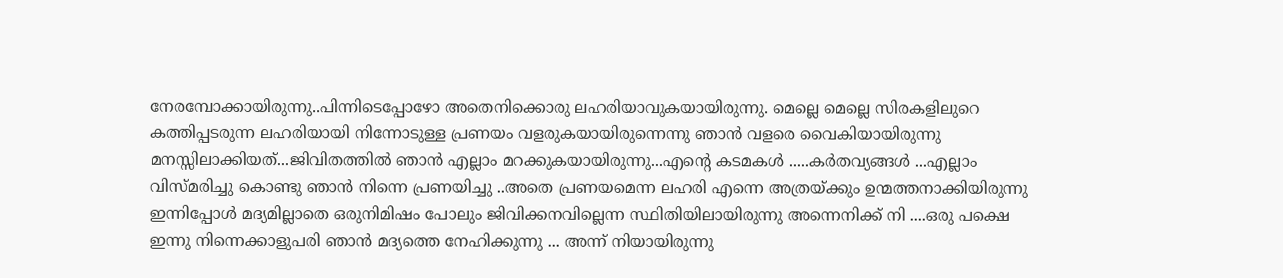നേരമ്പോക്കായിരുന്നു..പിന്നിടെപ്പോഴോ അതെനിക്കൊരു ലഹരിയാവുകയായിരുന്നു. മെല്ലെ മെല്ലെ സിരകളിലുറെ കത്തിപ്പടരുന്ന ലഹരിയായി നിന്നോടുള്ള പ്രണയം വളരുകയായിരുന്നെന്നു ഞാന്‍ വളരെ വൈകിയായിരുന്നു മനസ്സിലാക്കിയത്...ജിവിതത്തില്‍ ഞാന്‍ എല്ലാം മറക്കുകയായിരുന്നു...എന്റെ കടമകള്‍ .....കര്‍തവ്യങ്ങള്‍ ...എല്ലാം വിസ്മരിച്ചു കൊണ്ടു ഞാന്‍ നിന്നെ പ്രണയിച്ചു ..അതെ പ്രണയമെന്ന ലഹരി എന്നെ അത്രയ്ക്കും ഉന്മത്തനാക്കിയിരുന്നു
ഇന്നിപ്പോള്‍ മദ്യമില്ലാതെ ഒരുനിമിഷം പോലും ജിവിക്കനവില്ലെന്ന സ്ഥിതിയിലായിരുന്നു അന്നെനിക്ക് നി ....ഒരു പക്ഷെ ഇന്നു നിന്നെക്കാളുപരി ഞാന്‍ മദ്യത്തെ നേഹിക്കുന്നു ... അന്ന് നിയായിരുന്നു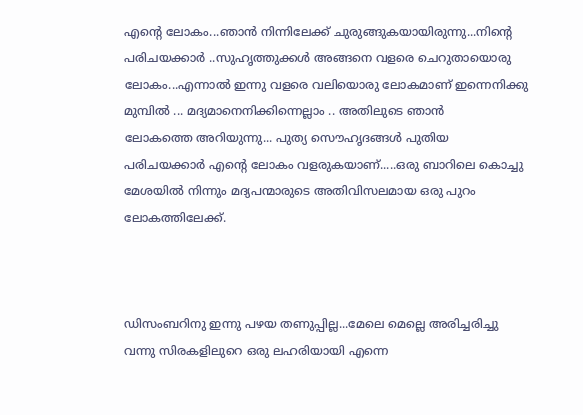എന്റെ ലോകം...ഞാന്‍ നിന്നിലേക്ക്‌ ചുരുങ്ങുകയായിരുന്നു...നിന്റെ പരിചയക്കാര്‍ ..സുഹൃത്തുക്കള്‍ അങ്ങനെ വളരെ ചെറുതായൊരു ലോകം...എന്നാല്‍ ഇന്നു വളരെ വലിയൊരു ലോകമാണ് ഇന്നെനിക്കു മുമ്പില്‍ ... മദ്യമാനെനിക്കിന്നെല്ലാം .. അതിലുടെ ഞാന്‍
ലോകത്തെ അറിയുന്നു... പുത്യ സൌഹൃദങ്ങള്‍ പുതിയ പരിചയക്കാര്‍ എന്റെ ലോകം വളരുകയാണ്.....ഒരു ബാറിലെ കൊച്ചു മേശയില്‍ നിന്നും മദ്യപന്മാരുടെ അതിവിസലമായ ഒരു പുറം ലോകത്തിലേക്ക്.



ഡിസംബറിനു ഇന്നു പഴയ തണുപ്പില്ല...മേലെ മെല്ലെ അരിച്ചരിച്ചു വന്നു സിരകളിലുറെ ഒരു ലഹരിയായി എന്നെ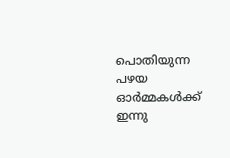പൊതിയുന്ന പഴയ ഓര്‍മ്മകള്‍ക്ക് ഇന്നു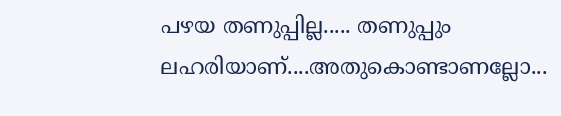പഴയ തണുപ്പില്ല..... തണുപ്പും ലഹരിയാണ്....അതുകൊണ്ടാണല്ലോ...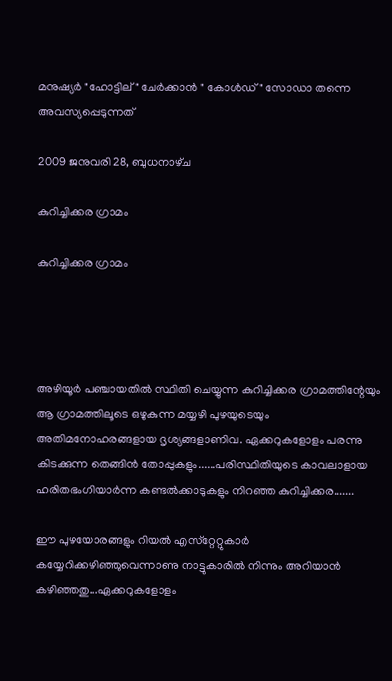മനുഷ്യര്‍ "ഹോട്ടില്" ചേര്‍ക്കാന്‍ " കോള്‍ഡ്‌" സോഡാ തന്നെ അവസ്യപ്പെടുന്നത്

2009 ജനുവരി 28, ബുധനാഴ്‌ച

കുറിച്ചിക്കര ഗ്രാമം

കുറിച്ചിക്കര ഗ്രാമം




അഴിയൂർ പഞ്ചായതിൽ സ്ഥിതി ചെയ്യുന്ന കുറിച്ചിക്കര ഗ്രാമത്തിന്റേയും ആ ഗ്രാമത്തിലൂടെ ഒഴുകുന്ന മയ്യഴി പുഴയുടെയും അതിമനോഹരങ്ങളായ ദൃശ്യങ്ങളാണിവ. ഏക്കറുകളോളം പരന്നു കിടക്കുന്ന തെങ്ങിൻ തോപ്പുകളും......പരിസ്ഥിതിയുടെ കാവലാളായ ഹരിതഭംഗിയാർന്ന കണ്ടൽക്കാടുകളും നിറഞ്ഞ കുറിച്ചിക്കര.......

ഈ പുഴയോരങ്ങളും റിയൽ എസ്‌റ്റേറ്റുകാർ കയ്യേറിക്കഴിഞ്ഞുവെന്നാണു നാട്ടുകാരിൽ നിന്നും അറിയാൻ കഴിഞ്ഞതു...ഏക്കറുകളോളം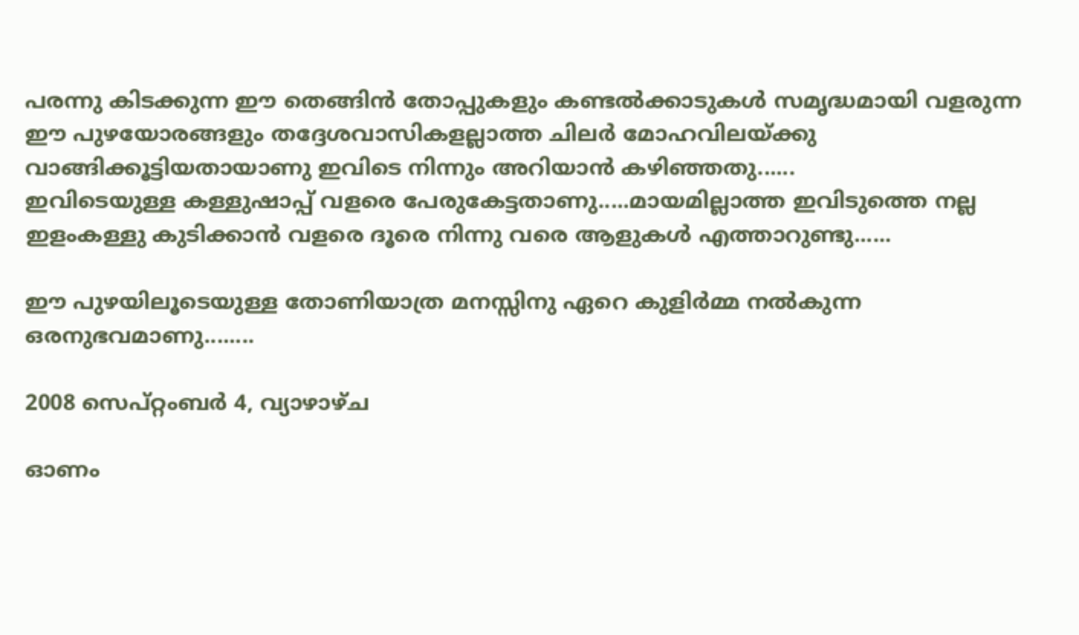പരന്നു കിടക്കുന്ന ഈ തെങ്ങിൻ തോപ്പുകളും കണ്ടൽക്കാടുകൾ സ‌മൃദ്ധമായി വളരുന്ന ഈ പുഴയോരങ്ങളും തദ്ദേശവാസികളല്ലാത്ത ചിലർ മോഹവിലയ്ക്കു വാങ്ങിക്കൂട്ടിയതായാണു ഇവിടെ നിന്നും അറിയാൻ കഴിഞ്ഞതു......
ഇവിടെയുള്ള കള്ളുഷാപ്പ് വളരെ പേരുകേട്ടതാണു.....മായമില്ലാത്ത ഇവിടുത്തെ നല്ല ഇളംകള്ളു കുടിക്കാൻ വളരെ ദൂരെ നിന്നു വരെ ആളുകൾ എത്താറുണ്ടു......

ഈ പുഴയിലൂടെയുള്ള തോണിയാത്ര മനസ്സിനു ഏറെ കുളിർമ്മ നൽകുന്ന ഒരനുഭവമാണു........

2008 സെപ്റ്റംബർ 4, വ്യാഴാഴ്‌ച

ഓണം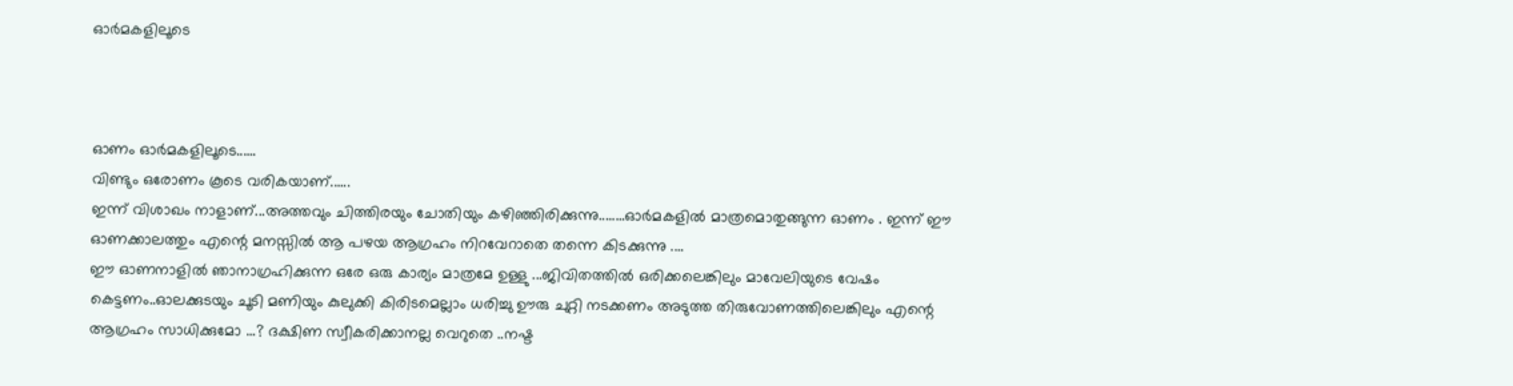ഓർമകളിലൂടെ



ഓണം ഓർമകളിലൂടെ......
വിണ്ടും ഒരോണം കൂടെ വരികയാണ്‌......
ഇന്ന് വിശാഖം നാളാണ്...അത്തവും ചിത്തിരയും ചോതിയും കഴിഞ്ഞിരിക്കുന്നു........ഓര്‍മകളില്‍ മാത്രമൊതുങ്ങുന്ന ഓണം . ഇന്ന് ഈ ഓണക്കാലത്തും എന്റെ മനസ്സില്‍ ആ പഴയ ആഗ്രഹം നിറവേറാതെ തന്നെ കിടക്കുന്നു ....
ഈ ഓണനാളിൽ ഞാനാഗ്രഹിക്കുന്ന ഒരേ ഒരു കാര്യം മാത്രമേ ഉള്ളു ...ജിവിതത്തില്‍ ഒരിക്കലെങ്കിലും മാവേലിയുടെ വേഷം കെട്ടണം..ഓലക്കുടയും ചൂടി മണിയും കുലുക്കി കിരിടമെല്ലാം ധരിച്ചു ഊരു ചുറ്റി നടക്കണം അടുത്ത തിരുവോണത്തിലെങ്കിലും എന്റെ ആഗ്രഹം സാധിക്കുമോ ...? ദക്ഷിണ സ്വീകരിക്കാനല്ല വെറുതെ ..നഷ്ട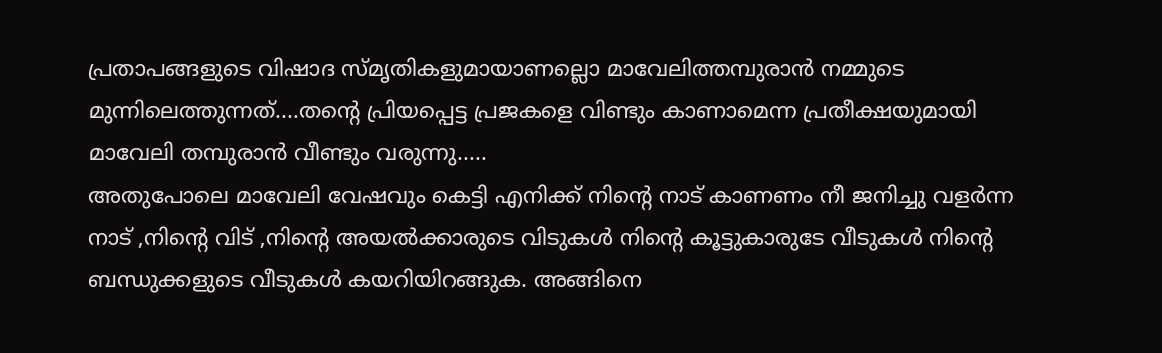പ്രതാപങ്ങളുടെ വിഷാദ സ്മൃതികളുമായാണല്ലൊ മാവേലിത്തമ്പുരാൻ നമ്മുടെ മുന്നിലെത്തുന്നത്....തന്റെ പ്രിയപ്പെട്ട പ്രജകളെ വിണ്ടും കാണാമെന്ന പ്രതീക്ഷയുമായി മാവേലി തമ്പുരാൻ വീണ്ടും വരുന്നു.....
അതുപോലെ മാവേലി വേഷവും കെട്ടി എനിക്ക് നിന്റെ നാട് കാണണം നീ ജനിച്ചു വളര്‍ന്ന നാട് ,നിന്റെ വിട് ,നിന്റെ അയല്‍ക്കാരുടെ വിടുകള്‍ നിന്റെ കൂട്ടുകാരുടേ വീടുകൾ നിന്റെ ബന്ധുക്കളുടെ വീടുകൾ കയറിയിറങ്ങുക. അങ്ങിനെ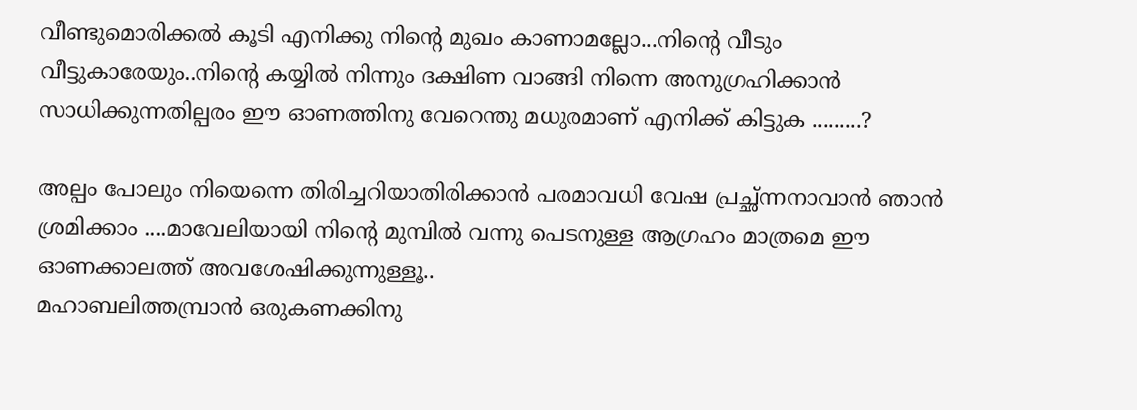വീണ്ടുമൊരിക്കൽ കൂടി എനിക്കു നിന്റെ മുഖം കാണാമല്ലോ...നിന്റെ വീടും വീട്ടുകാരേയും..നിന്റെ കയ്യില്‍ നിന്നും ദക്ഷിണ വാങ്ങി നിന്നെ അനുഗ്രഹിക്കാൻ സാധിക്കുന്നതില്പരം ഈ ഓണത്തിനു വേറെന്തു മധുരമാണ് എനിക്ക് കിട്ടുക .........?

അല്പം പോലും നിയെന്നെ തിരിച്ചറിയാതിരിക്കാന്‍ പരമാവധി വേഷ പ്രച്ഛ്ന്നനാവാൻ ഞാന്‍ ശ്രമിക്കാം ....മാവേലിയായി നിന്റെ മുമ്പില്‍ വന്നു പെടനുള്ള ആഗ്രഹം മാത്രമെ ഈ ഓണക്കാലത്ത് അവശേഷിക്കുന്നുള്ളൂ..
മഹാബലിത്തമ്പ്രാൻ ഒരുകണക്കിനു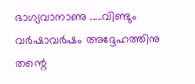ഭാഗ്യവാനാണു .....വിണ്ടും വര്‍ഷാവര്‍ഷം അദ്ദേഹത്തിനു തന്റെ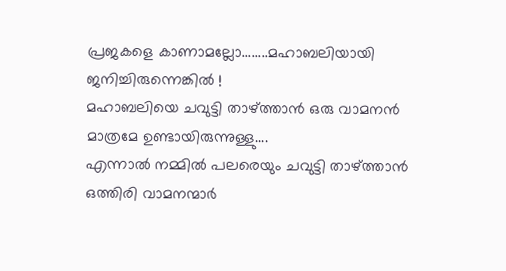പ്രജകളെ കാണാമല്ലോ........മഹാബലിയായി ജനിച്ചിരുന്നെങ്കിൽ !
മഹാബലിയെ ചവുട്ടി താഴ്ത്താന്‍ ഒരു വാമനന്‍ മാത്രമേ ഉണ്ടായിരുന്നുള്ളു....
എന്നാല്‍ നമ്മില്‍ പലരെയും ചവുട്ടി താഴ്ത്താന്‍ ഒത്തിരി വാമനന്മാര്‍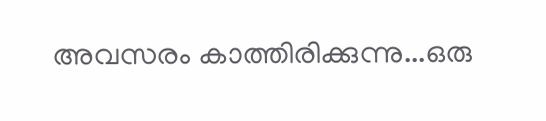അവസരം കാത്തിരിക്കുന്നു...ഒരു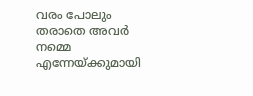വരം പോലും തരാതെ അവര്‍ നമ്മെ എന്നേയ്ക്കുമായി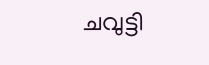ചവുട്ടി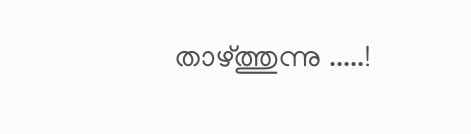താഴ്ത്തുന്നു .....!